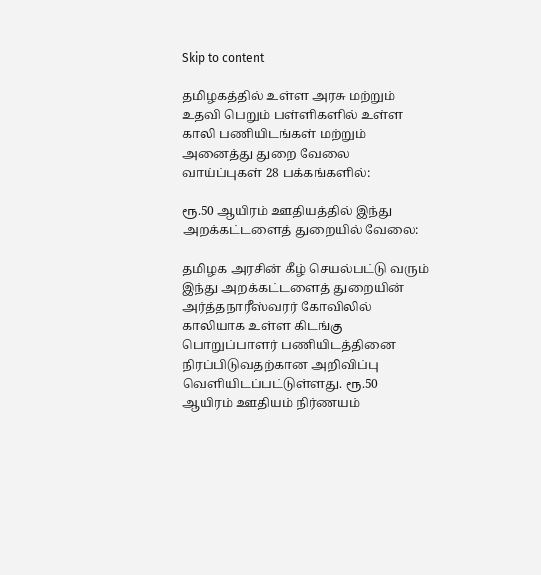Skip to content

தமிழகத்தில் உள்ள அரசு மற்றும் உதவி பெறும் பள்ளிகளில் உள்ள காலி பணியிடங்கள் மற்றும் அனைத்து துறை வேலை வாய்ப்புகள் 28 பக்கங்களில்:

ரூ.50 ஆயிரம் ஊதியத்தில் இந்து அறக்கட்டளைத் துறையில் வேலை:

தமிழக அரசின் கீழ் செயல்பட்டு வரும் இந்து அறக்கட்டளைத் துறையின் அர்த்தநாரீஸ்வரர் கோவிலில் காலியாக உள்ள கிடங்கு பொறுப்பாளர் பணியிடத்தினை நிரப்பிடுவதற்கான அறிவிப்பு வெளியிடப்பட்டுள்ளது. ரூ.50 ஆயிரம் ஊதியம் நிர்ணயம்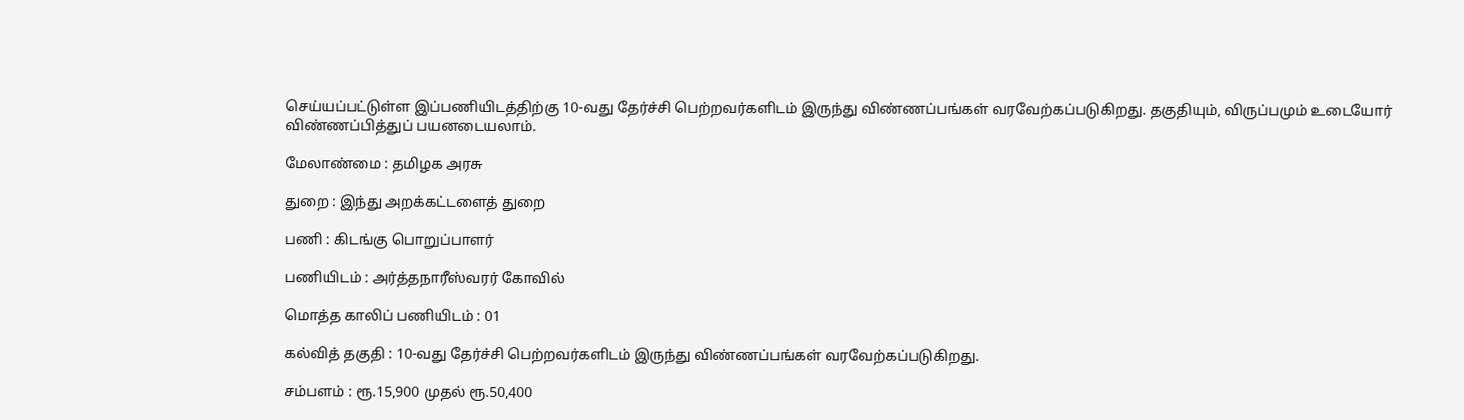செய்யப்பட்டுள்ள இப்பணியிடத்திற்கு 10-வது தேர்ச்சி பெற்றவர்களிடம் இருந்து விண்ணப்பங்கள் வரவேற்கப்படுகிறது. தகுதியும், விருப்பமும் உடையோர் விண்ணப்பித்துப் பயனடையலாம்.

மேலாண்மை : தமிழக அரசு

துறை : இந்து அறக்கட்டளைத் துறை

பணி : கிடங்கு பொறுப்பாளர்

பணியிடம் : அர்த்தநாரீஸ்வரர் கோவில்

மொத்த காலிப் பணியிடம் : 01

கல்வித் தகுதி : 10-வது தேர்ச்சி பெற்றவர்களிடம் இருந்து விண்ணப்பங்கள் வரவேற்கப்படுகிறது.

சம்பளம் : ரூ.15,900 முதல் ரூ.50,400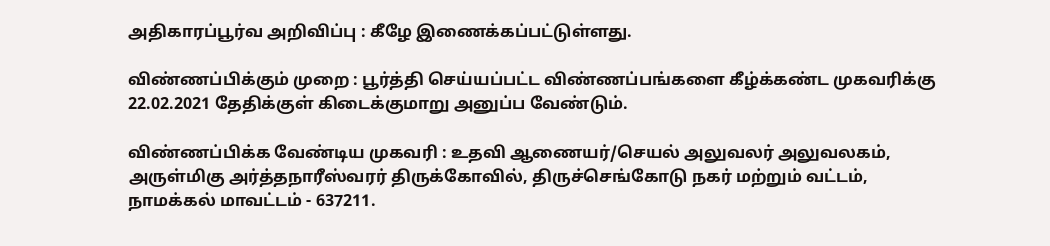அதிகாரப்பூர்வ அறிவிப்பு : கீழே இணைக்கப்பட்டுள்ளது.

விண்ணப்பிக்கும் முறை : பூர்த்தி செய்யப்பட்ட விண்ணப்பங்களை கீழ்க்கண்ட முகவரிக்கு 22.02.2021 தேதிக்குள் கிடைக்குமாறு அனுப்ப வேண்டும்.

விண்ணப்பிக்க வேண்டிய முகவரி : உதவி ஆணையர்/செயல் அலுவலர் அலுவலகம், அருள்மிகு அர்த்தநாரீஸ்வரர் திருக்கோவில், திருச்செங்கோடு நகர் மற்றும் வட்டம், நாமக்கல் மாவட்டம் - 637211.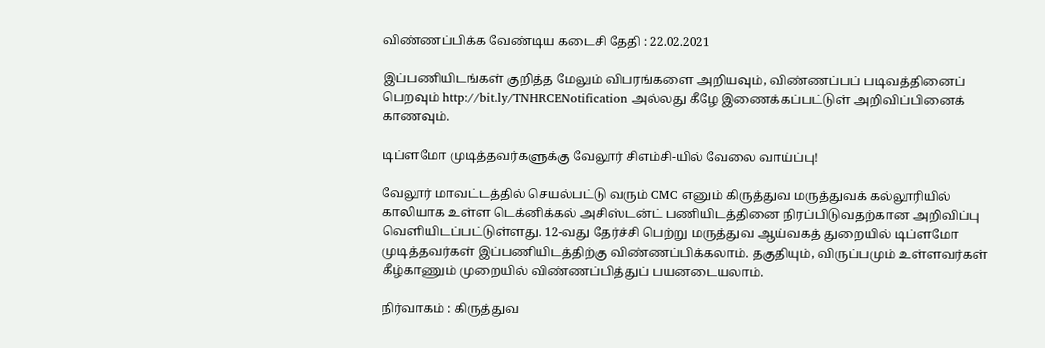விண்ணப்பிக்க வேண்டிய கடைசி தேதி : 22.02.2021

இப்பணியிடங்கள் குறித்த மேலும் விபரங்களை அறியவும், விண்ணப்பப் படிவத்தினைப் பெறவும் http://bit.ly/TNHRCENotification அல்லது கீழே இணைக்கப்பட்டுள் அறிவிப்பினைக் காணவும்.

டிப்ளமோ முடித்தவர்களுக்கு வேலூர் சிஎம்சி-யில் வேலை வாய்ப்பு!

வேலூர் மாவட்டத்தில் செயல்பட்டு வரும் CMC எனும் கிருத்துவ மருத்துவக் கல்லூரியில் காலியாக உள்ள டெக்னிக்கல் அசிஸ்டன்ட் பணியிடத்தினை நிரப்பிடுவதற்கான அறிவிப்பு வெளியிடப்பட்டுள்ளது. 12-வது தேர்ச்சி பெற்று மருத்துவ ஆய்வகத் துறையில் டிப்ளமோ முடித்தவர்கள் இப்பணியிடத்திற்கு விண்ணப்பிக்கலாம். தகுதியும், விருப்பமும் உள்ளவர்கள் கீழ்காணும் முறையில் விண்ணப்பித்துப் பயனடையலாம்.

நிர்வாகம் : கிருத்துவ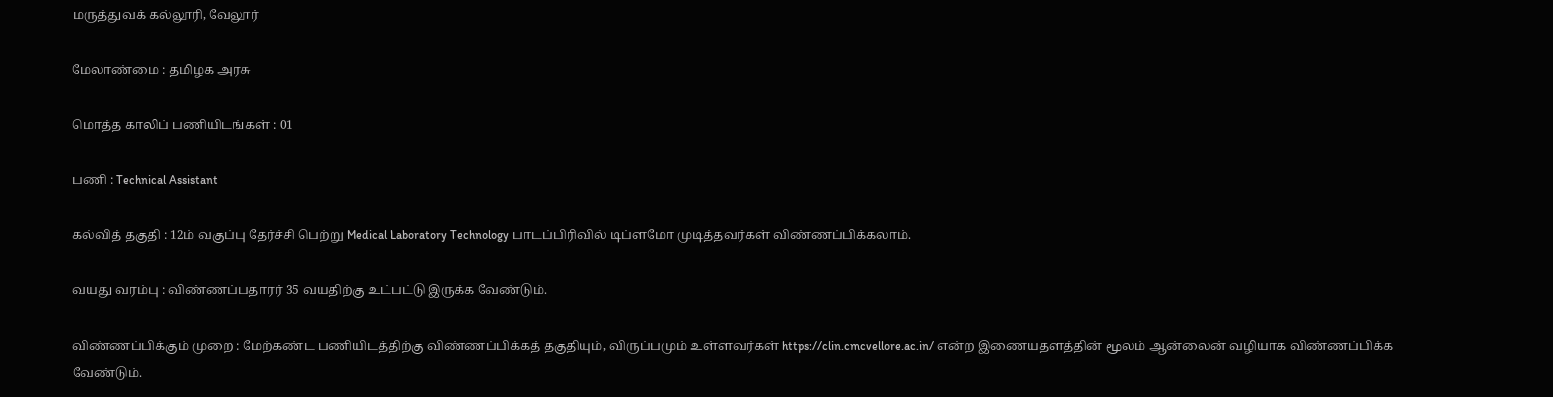மருத்துவக் கல்லூரி, வேலூர்

மேலாண்மை : தமிழக அரசு

மொத்த காலிப் பணியிடங்கள் : 01

பணி : Technical Assistant

கல்வித் தகுதி : 12ம் வகுப்பு தேர்ச்சி பெற்று Medical Laboratory Technology பாடப்பிரிவில் டிப்ளமோ முடித்தவர்கள் விண்ணப்பிக்கலாம்.

வயது வரம்பு : விண்ணப்பதாரர் 35 வயதிற்கு உட்பட்டு இருக்க வேண்டும்.

விண்ணப்பிக்கும் முறை : மேற்கண்ட பணியிடத்திற்கு விண்ணப்பிக்கத் தகுதியும், விருப்பமும் உள்ளவர்கள் https://clin.cmcvellore.ac.in/ என்ற இணையதளத்தின் மூலம் ஆன்லைன் வழியாக விண்ணப்பிக்க வேண்டும்.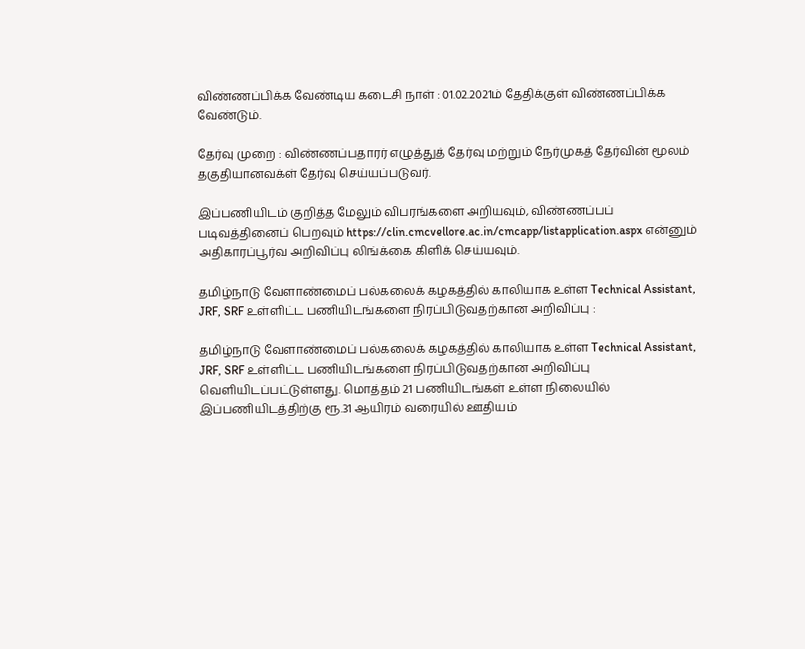விண்ணப்பிக்க வேண்டிய கடைசி நாள் : 01.02.2021ம் தேதிக்குள் விண்ணப்பிக்க வேண்டும்.

தேர்வு முறை : விண்ணப்பதாரர் எழுத்துத் தேர்வு மற்றும் நேர்முகத் தேர்வின் மூலம் தகுதியானவக்ள் தேர்வு செய்யப்படுவர்.

இப்பணியிடம் குறித்த மேலும் விபரங்களை அறியவும், விண்ணப்பப் படிவத்தினைப் பெறவும் https://clin.cmcvellore.ac.in/cmcapp/listapplication.aspx என்னும் அதிகாரப்பூர்வ அறிவிப்பு லிங்க்கை கிளிக் செய்யவும்.

தமிழ்நாடு வேளாண்மைப் பல்கலைக் கழகத்தில் காலியாக உள்ள Technical Assistant, JRF, SRF உள்ளிட்ட பணியிடங்களை நிரப்பிடுவதற்கான அறிவிப்பு :

தமிழ்நாடு வேளாண்மைப் பல்கலைக் கழகத்தில் காலியாக உள்ள Technical Assistant, JRF, SRF உள்ளிட்ட பணியிடங்களை நிரப்பிடுவதற்கான அறிவிப்பு வெளியிடப்பட்டுள்ளது. மொத்தம் 21 பணியிடங்கள் உள்ள நிலையில் இப்பணியிடத்திற்கு ரூ.31 ஆயிரம் வரையில் ஊதியம்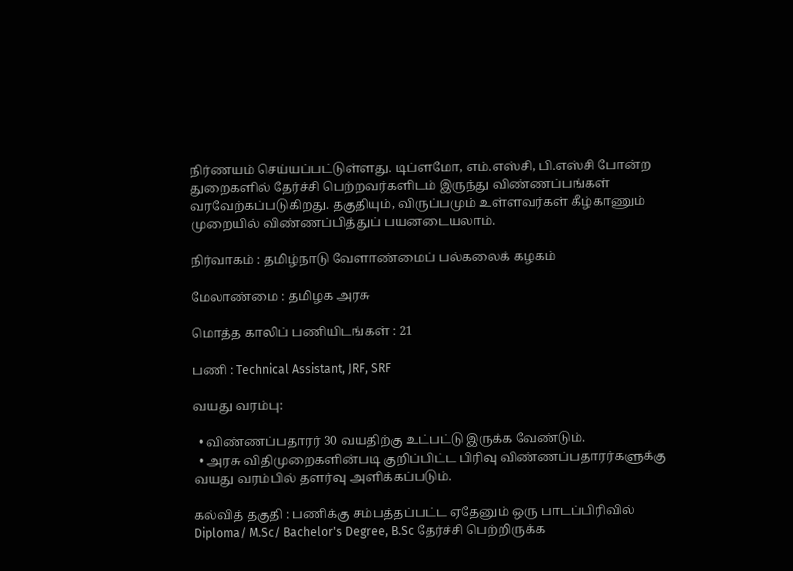நிர்ணயம் செய்யப்பட்டுள்ளது. டிப்ளமோ, எம்.எஸ்சி, பி.எஸ்சி போன்ற துறைகளில் தேர்ச்சி பெற்றவர்களிடம் இருந்து விண்ணப்பங்கள் வரவேற்கப்படுகிறது. தகுதியும், விருப்பமும் உள்ளவர்கள் கீழ்காணும் முறையில் விண்ணப்பித்துப் பயனடையலாம்.

நிர்வாகம் : தமிழ்நாடு வேளாண்மைப் பல்கலைக் கழகம்

மேலாண்மை : தமிழக அரசு

மொத்த காலிப் பணியிடங்கள் : 21

பணி : Technical Assistant, JRF, SRF

வயது வரம்பு:

  • விண்ணப்பதாரர் 30 வயதிற்கு உட்பட்டு இருக்க வேண்டும்.
  • அரசு விதிமுறைகளின்படி குறிப்பிட்ட பிரிவு விண்ணப்பதாரர்களுக்கு வயது வரம்பில் தளர்வு அளிக்கப்படும்.

கல்வித் தகுதி : பணிக்கு சம்பத்தப்பட்ட ஏதேனும் ஒரு பாடப்பிரிவில் Diploma/ M.Sc/ Bachelor's Degree, B.Sc தேர்ச்சி பெற்றிருக்க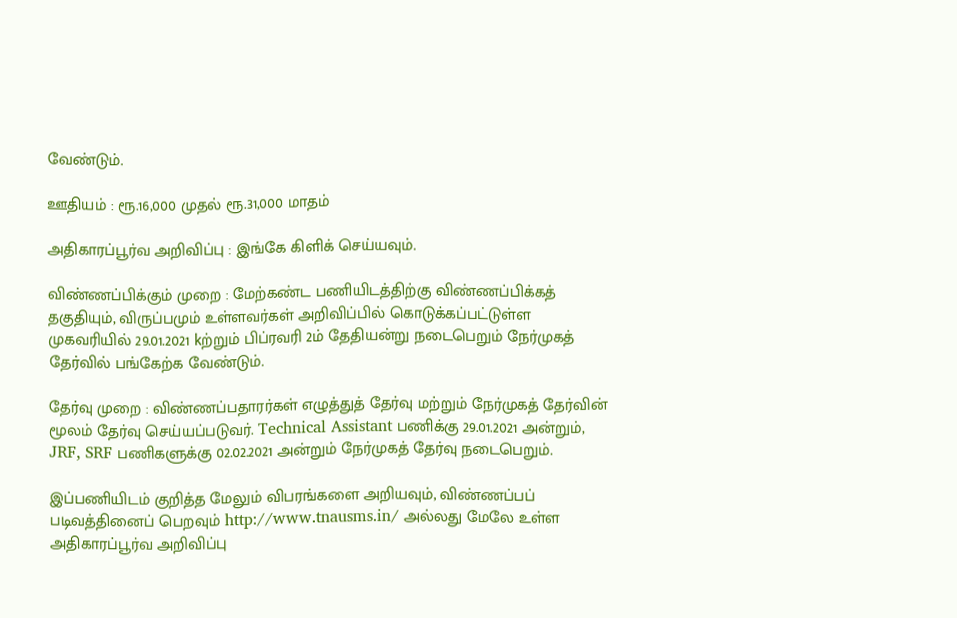வேண்டும்.

ஊதியம் : ரூ.16,000 முதல் ரூ.31,000 மாதம்

அதிகாரப்பூர்வ அறிவிப்பு : இங்கே கிளிக் செய்யவும்.

விண்ணப்பிக்கும் முறை : மேற்கண்ட பணியிடத்திற்கு விண்ணப்பிக்கத் தகுதியும், விருப்பமும் உள்ளவர்கள் அறிவிப்பில் கொடுக்கப்பட்டுள்ள முகவரியில் 29.01.2021 kற்றும் பிப்ரவரி 2ம் தேதியன்று நடைபெறும் நேர்முகத் தேர்வில் பங்கேற்க வேண்டும்.

தேர்வு முறை : விண்ணப்பதாரர்கள் எழுத்துத் தேர்வு மற்றும் நேர்முகத் தேர்வின் மூலம் தேர்வு செய்யப்படுவர். Technical Assistant பணிக்கு 29.01.2021 அன்றும், JRF, SRF பணிகளுக்கு 02.02.2021 அன்றும் நேர்முகத் தேர்வு நடைபெறும்.

இப்பணியிடம் குறித்த மேலும் விபரங்களை அறியவும், விண்ணப்பப் படிவத்தினைப் பெறவும் http://www.tnausms.in/ அல்லது மேலே உள்ள அதிகாரப்பூர்வ அறிவிப்பு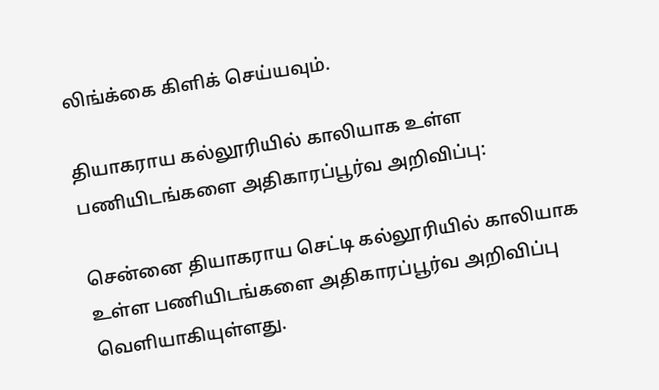லிங்க்கை கிளிக் செய்யவும்.

தியாகராய கல்லூரியில் காலியாக உள்ள பணியிடங்களை அதிகாரப்பூர்வ அறிவிப்பு:

சென்னை தியாகராய செட்டி கல்லூரியில் காலியாக உள்ள பணியிடங்களை அதிகாரப்பூர்வ அறிவிப்பு வெளியாகியுள்ளது.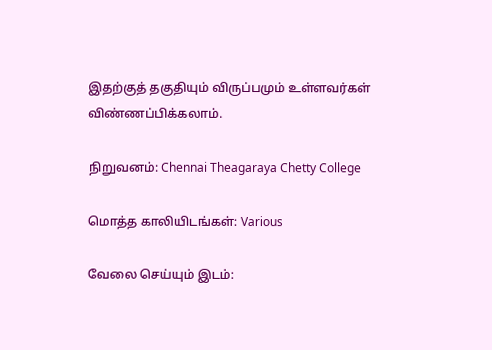இதற்குத் தகுதியும் விருப்பமும் உள்ளவர்கள் விண்ணப்பிக்கலாம்.

நிறுவனம்: Chennai Theagaraya Chetty College

மொத்த காலியிடங்கள்: Various

வேலை செய்யும் இடம்: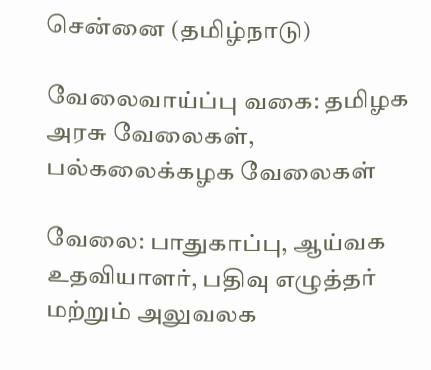சென்னை (தமிழ்நாடு)

வேலைவாய்ப்பு வகை: தமிழக அரசு வேலைகள், பல்கலைக்கழக வேலைகள்

வேலை: பாதுகாப்பு, ஆய்வக உதவியாளர், பதிவு எழுத்தர் மற்றும் அலுவலக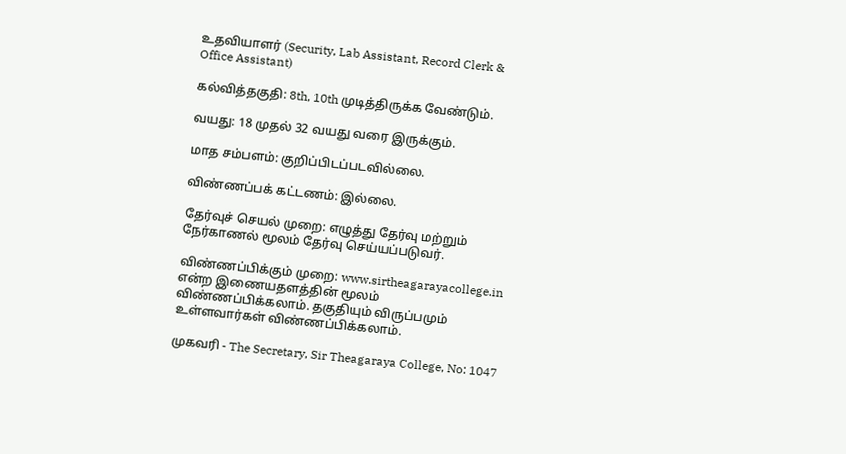உதவியாளர் (Security, Lab Assistant, Record Clerk & Office Assistant)

கல்வித்தகுதி: 8th, 10th முடித்திருக்க வேண்டும்.

வயது: 18 முதல் 32 வயது வரை இருக்கும்.

மாத சம்பளம்: குறிப்பிடப்படவில்லை.

விண்ணப்பக் கட்டணம்: இல்லை.

தேர்வுச் செயல் முறை: எழுத்து தேர்வு மற்றும் நேர்காணல் மூலம் தேர்வு செய்யப்படுவர்.

விண்ணப்பிக்கும் முறை: www.sirtheagarayacollege.in என்ற இணையதளத்தின் மூலம் விண்ணப்பிக்கலாம். தகுதியும் விருப்பமும் உள்ளவார்கள் விண்ணப்பிக்கலாம்.

முகவரி - The Secretary, Sir Theagaraya College, No: 1047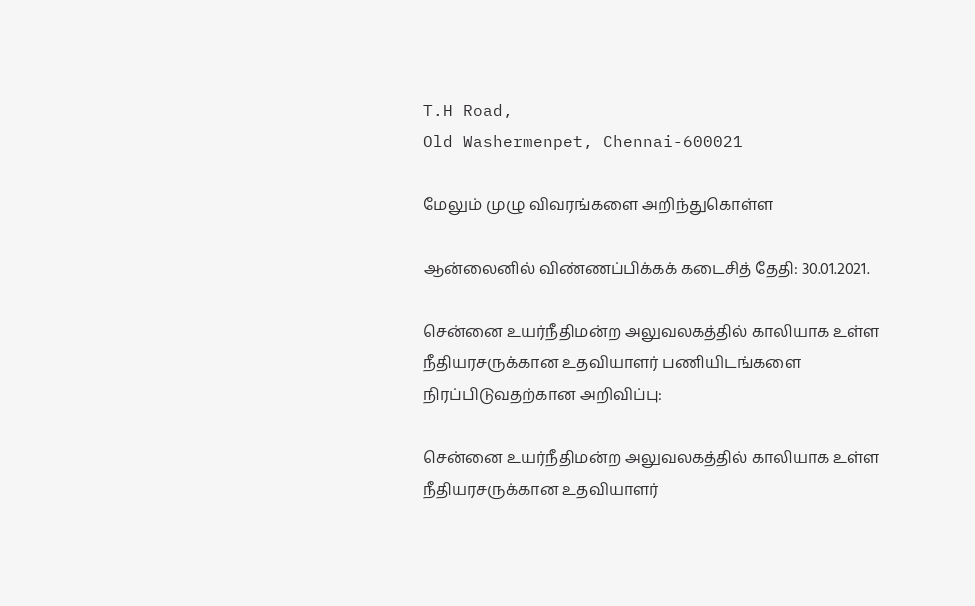T.H Road,
Old Washermenpet, Chennai-600021

மேலும் முழு விவரங்களை அறிந்துகொள்ள

ஆன்லைனில் விண்ணப்பிக்கக் கடைசித் தேதி: 30.01.2021.

சென்னை உயர்நீதிமன்ற அலுவலகத்தில் காலியாக உள்ள நீதியரசருக்கான உதவியாளர் பணியிடங்களை நிரப்பிடுவதற்கான அறிவிப்பு:

சென்னை உயர்நீதிமன்ற அலுவலகத்தில் காலியாக உள்ள நீதியரசருக்கான உதவியாளர்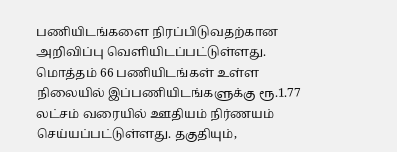பணியிடங்களை நிரப்பிடுவதற்கான அறிவிப்பு வெளியிடப்பட்டுள்ளது. மொத்தம் 66 பணியிடங்கள் உள்ள நிலையில் இப்பணியிடங்களுக்கு ரூ.1.77 லட்சம் வரையில் ஊதியம் நிர்ணயம் செய்யப்பட்டுள்ளது. தகுதியும்,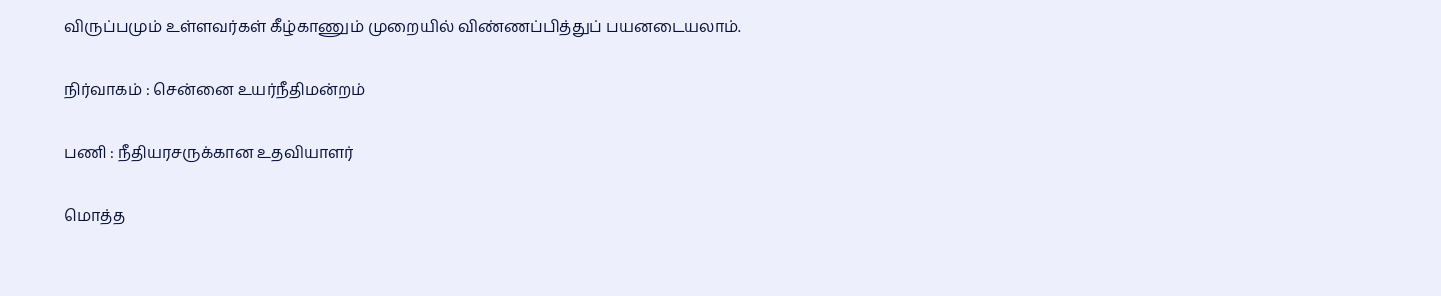விருப்பமும் உள்ளவர்கள் கீழ்காணும் முறையில் விண்ணப்பித்துப் பயனடையலாம்.

நிர்வாகம் : சென்னை உயர்நீதிமன்றம்

பணி : நீதியரசருக்கான உதவியாளர்

மொத்த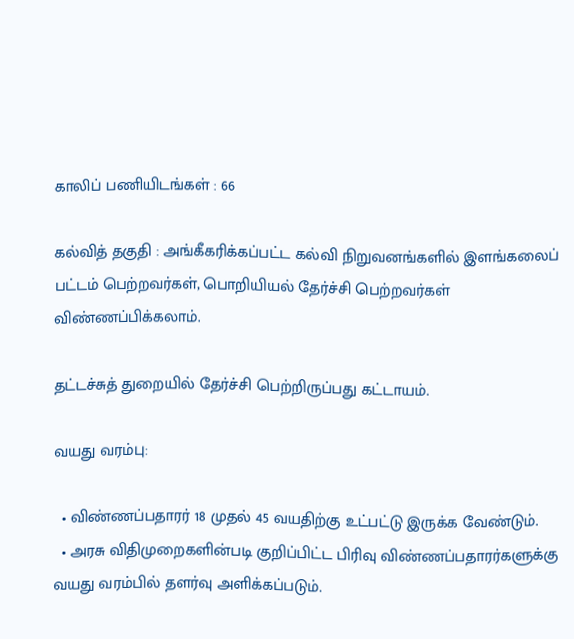காலிப் பணியிடங்கள் : 66

கல்வித் தகுதி : அங்கீகரிக்கப்பட்ட கல்வி நிறுவனங்களில் இளங்கலைப் பட்டம் பெற்றவர்கள், பொறியியல் தேர்ச்சி பெற்றவர்கள் விண்ணப்பிக்கலாம்.

தட்டச்சுத் துறையில் தேர்ச்சி பெற்றிருப்பது கட்டாயம்.

வயது வரம்பு:

  • விண்ணப்பதாரர் 18 முதல் 45 வயதிற்கு உட்பட்டு இருக்க வேண்டும்.
  • அரசு விதிமுறைகளின்படி குறிப்பிட்ட பிரிவு விண்ணப்பதாரர்களுக்கு வயது வரம்பில் தளர்வு அளிக்கப்படும்.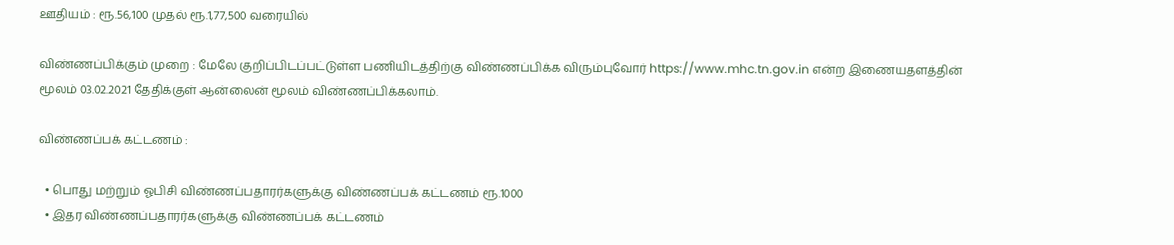ஊதியம் : ரூ.56,100 முதல் ரூ.1,77,500 வரையில்

விண்ணப்பிக்கும் முறை : மேலே குறிப்பிடப்பட்டுள்ள பணியிடத்திற்கு விண்ணப்பிக்க விரும்புவோர் https://www.mhc.tn.gov.in என்ற இணையதளத்தின் மூலம் 03.02.2021 தேதிக்குள் ஆன்லைன் மூலம் விண்ணப்பிக்கலாம்.

விண்ணப்பக் கட்டணம் :

  • பொது மற்றும் ஓபிசி விண்ணப்பதாரர்களுக்கு விண்ணப்பக் கட்டணம் ரூ.1000
  • இதர விண்ணப்பதாரர்களுக்கு விண்ணப்பக் கட்டணம்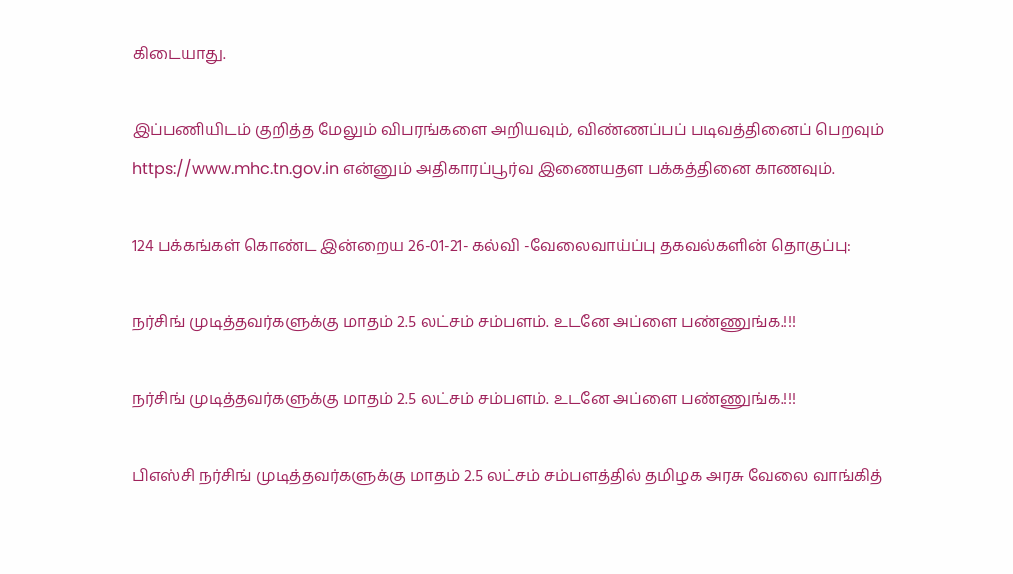கிடையாது.

இப்பணியிடம் குறித்த மேலும் விபரங்களை அறியவும், விண்ணப்பப் படிவத்தினைப் பெறவும் https://www.mhc.tn.gov.in என்னும் அதிகாரப்பூர்வ இணையதள பக்கத்தினை காணவும்.

124 பக்கங்கள் கொண்ட இன்றைய 26-01-21- கல்வி -வேலைவாய்ப்பு தகவல்களின் தொகுப்பு:

நர்சிங் முடித்தவர்களுக்கு மாதம் 2.5 லட்சம் சம்பளம். உடனே அப்ளை பண்ணுங்க.!!!

நர்சிங் முடித்தவர்களுக்கு மாதம் 2.5 லட்சம் சம்பளம். உடனே அப்ளை பண்ணுங்க.!!!

பிஎஸ்சி நர்சிங் முடித்தவர்களுக்கு மாதம் 2.5 லட்சம் சம்பளத்தில் தமிழக அரசு வேலை வாங்கித்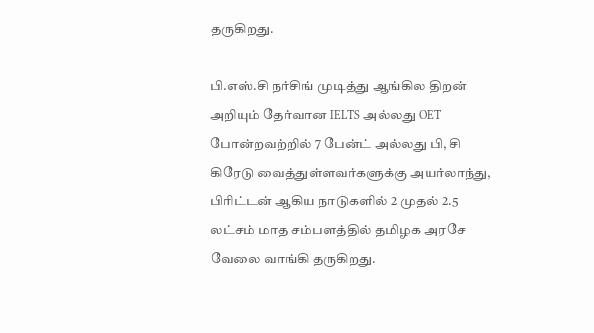தருகிறது.

பி.எஸ்.சி நர்சிங் முடித்து ஆங்கில திறன் அறியும் தேர்வான IELTS அல்லது OET போன்றவற்றில் 7 பேன்ட் அல்லது பி, சி கிரேடு வைத்துள்ளவர்களுக்கு அயர்லாந்து, பிரிட்டன் ஆகிய நாடுகளில் 2 முதல் 2.5 லட்சம் மாத சம்பளத்தில் தமிழக அரசே வேலை வாங்கி தருகிறது.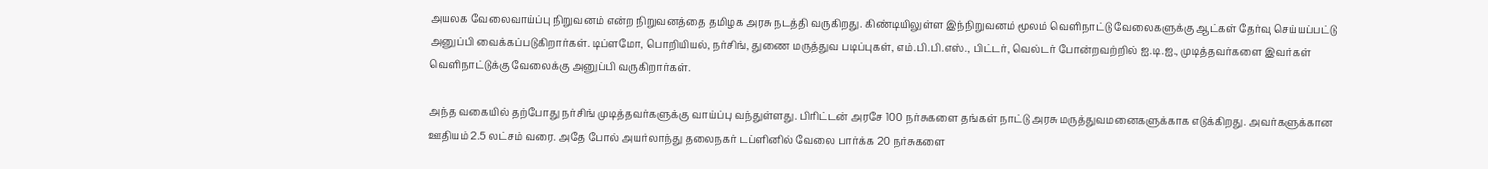அயலக வேலைவாய்ப்பு நிறுவனம் என்ற நிறுவனத்தை தமிழக அரசு நடத்தி வருகிறது. கிண்டியிலுள்ள இந்நிறுவனம் மூலம் வெளிநாட்டு வேலைகளுக்கு ஆட்கள் தேர்வு செய்யப்பட்டு அனுப்பி வைக்கப்படுகிறார்கள். டிப்ளமோ, பொறியியல், நர்சிங், துணை மருத்துவ படிப்புகள், எம்.பி.பி.எஸ்., பிட்டர், வெல்டர் போன்றவற்றில் ஐ.டி.ஐ., முடித்தவர்களை இவர்கள் வெளிநாட்டுக்கு வேலைக்கு அனுப்பி வருகிறார்கள்.

அந்த வகையில் தற்போது நர்சிங் முடித்தவர்களுக்கு வாய்ப்பு வந்துள்ளது. பிரிட்டன் அரசே 100 நர்சுகளை தங்கள் நாட்டு அரசு மருத்துவமனைகளுக்காக எடுக்கிறது. அவர்களுக்கான ஊதியம் 2.5 லட்சம் வரை. அதே போல் அயர்லாந்து தலைநகர் டப்ளினில் வேலை பார்க்க 20 நர்சுகளை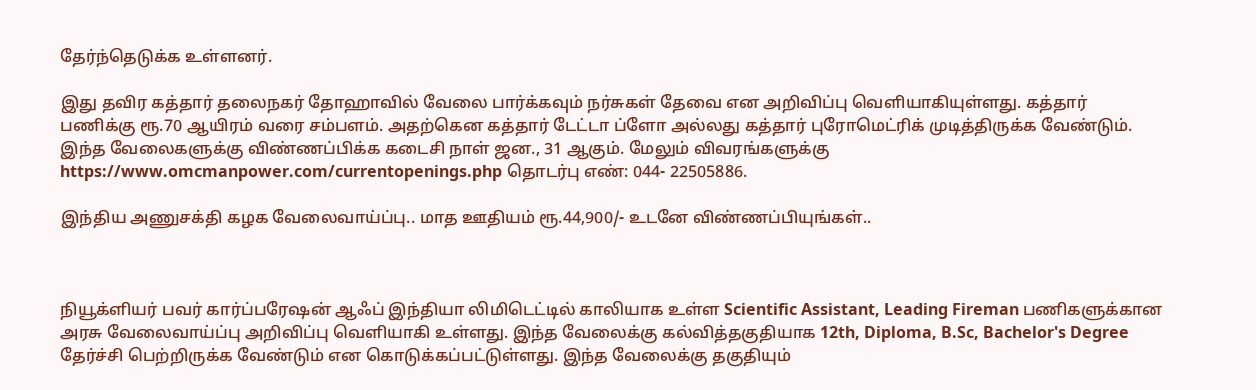தேர்ந்தெடுக்க உள்ளனர்.

இது தவிர கத்தார் தலைநகர் தோஹாவில் வேலை பார்க்கவும் நர்சுகள் தேவை என அறிவிப்பு வெளியாகியுள்ளது. கத்தார் பணிக்கு ரூ.70 ஆயிரம் வரை சம்பளம். அதற்கென கத்தார் டேட்டா ப்ளோ அல்லது கத்தார் புரோமெட்ரிக் முடித்திருக்க வேண்டும். இந்த வேலைகளுக்கு விண்ணப்பிக்க கடைசி நாள் ஜன., 31 ஆகும். மேலும் விவரங்களுக்கு https://www.omcmanpower.com/currentopenings.php தொடர்பு எண்: 044- 22505886.

இந்திய அணுசக்தி கழக வேலைவாய்ப்பு.. மாத ஊதியம் ரூ.44,900/- உடனே விண்ணப்பியுங்கள்..



நியூக்ளியர் பவர் கார்ப்பரேஷன் ஆஃப் இந்தியா லிமிடெட்டில் காலியாக உள்ள Scientific Assistant, Leading Fireman பணிகளுக்கான அரசு வேலைவாய்ப்பு அறிவிப்பு வெளியாகி உள்ளது. இந்த வேலைக்கு கல்வித்தகுதியாக 12th, Diploma, B.Sc, Bachelor's Degree தேர்ச்சி பெற்றிருக்க வேண்டும் என கொடுக்கப்பட்டுள்ளது. இந்த வேலைக்கு தகுதியும்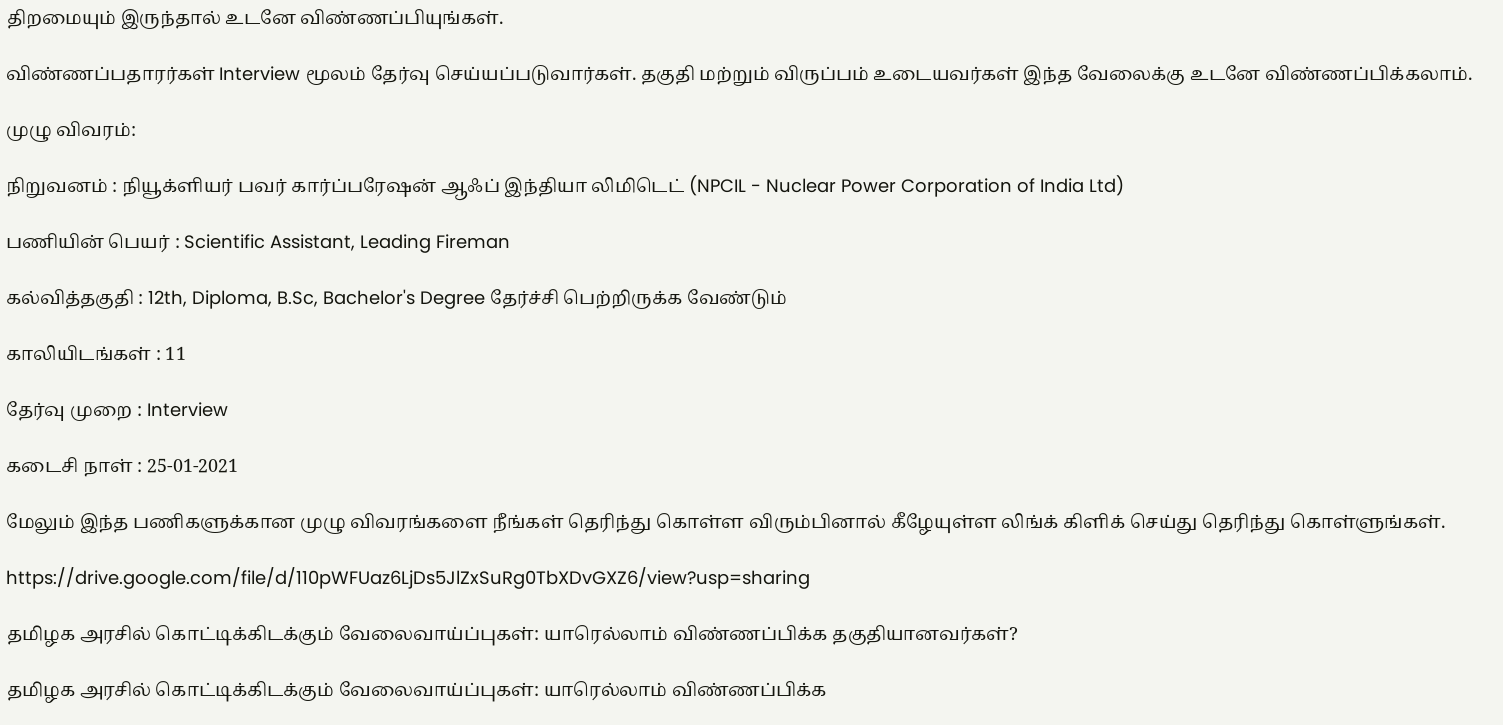திறமையும் இருந்தால் உடனே விண்ணப்பியுங்கள்.

விண்ணப்பதாரர்கள் Interview மூலம் தேர்வு செய்யப்படுவார்கள். தகுதி மற்றும் விருப்பம் உடையவர்கள் இந்த வேலைக்கு உடனே விண்ணப்பிக்கலாம்.

முழு விவரம்:

நிறுவனம் : நியூக்ளியர் பவர் கார்ப்பரேஷன் ஆஃப் இந்தியா லிமிடெட் (NPCIL - Nuclear Power Corporation of India Ltd)

பணியின் பெயர் : Scientific Assistant, Leading Fireman

கல்வித்தகுதி : 12th, Diploma, B.Sc, Bachelor's Degree தேர்ச்சி பெற்றிருக்க வேண்டும்

காலியிடங்கள் : 11

தேர்வு முறை : Interview

கடைசி நாள் : 25-01-2021

மேலும் இந்த பணிகளுக்கான முழு விவரங்களை நீங்கள் தெரிந்து கொள்ள விரும்பினால் கீழேயுள்ள லிங்க் கிளிக் செய்து தெரிந்து கொள்ளுங்கள்.

https://drive.google.com/file/d/110pWFUaz6LjDs5JlZxSuRg0TbXDvGXZ6/view?usp=sharing

தமிழக அரசில் கொட்டிக்கிடக்கும் வேலைவாய்ப்புகள்: யாரெல்லாம் விண்ணப்பிக்க தகுதியானவர்கள்?

தமிழக அரசில் கொட்டிக்கிடக்கும் வேலைவாய்ப்புகள்: யாரெல்லாம் விண்ணப்பிக்க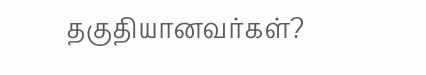தகுதியானவர்கள்?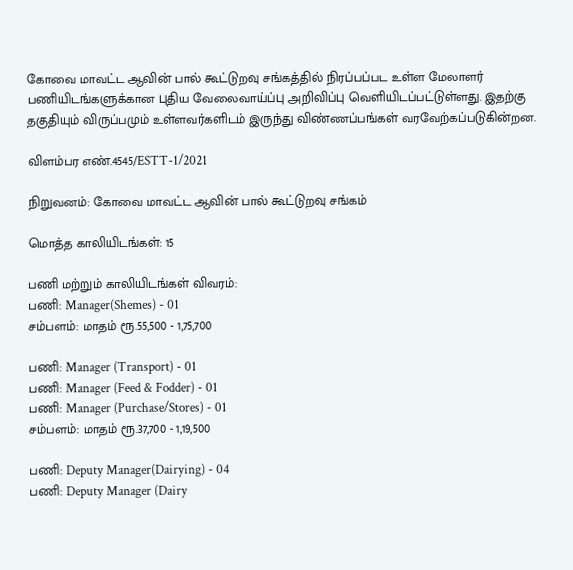கோவை மாவட்ட ஆவின் பால் கூட்டுறவு சங்கத்தில் நிரப்பப்பட உள்ள மேலாளர் பணியிடங்களுக்கான புதிய வேலைவாய்ப்பு அறிவிப்பு வெளியிடப்பட்டுள்ளது. இதற்கு தகுதியும் விருப்பமும் உள்ளவர்களிடம் இருந்து விண்ணப்பங்கள் வரவேற்கப்படுகின்றன.

விளம்பர எண்.4545/ESTT-1/2021

நிறுவனம்: கோவை மாவட்ட ஆவின் பால் கூட்டுறவு சங்கம்

மொத்த காலியிடங்கள்: 15

பணி மற்றும் காலியிடங்கள் விவரம்:
பணி: Manager(Shemes) - 01
சம்பளம்: மாதம் ரூ.55,500 - 1,75,700

பணி: Manager (Transport) - 01
பணி: Manager (Feed & Fodder) - 01
பணி: Manager (Purchase/Stores) - 01
சம்பளம்: மாதம் ரூ.37,700 - 1,19,500

பணி: Deputy Manager(Dairying) - 04
பணி: Deputy Manager (Dairy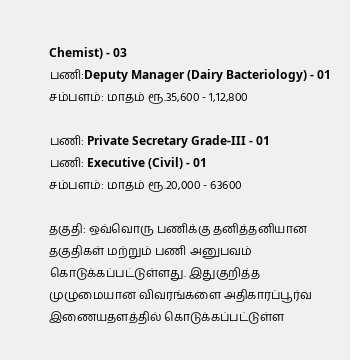Chemist) - 03
பணி:Deputy Manager (Dairy Bacteriology) - 01
சம்பளம்: மாதம் ரூ.35,600 - 1,12,800

பணி: Private Secretary Grade-III - 01
பணி: Executive (Civil) - 01
சம்பளம்: மாதம் ரூ.20,000 - 63600

தகுதி: ஒவ்வொரு பணிக்கு தனித்தனியான தகுதிகள் மற்றும் பணி அனுபவம் கொடுக்கப்பட்டுள்ளது. இதுகுறித்த முழுமையான விவரங்களை அதிகாரப்பூர்வ இணையதளத்தில் கொடுக்கப்பட்டுள்ள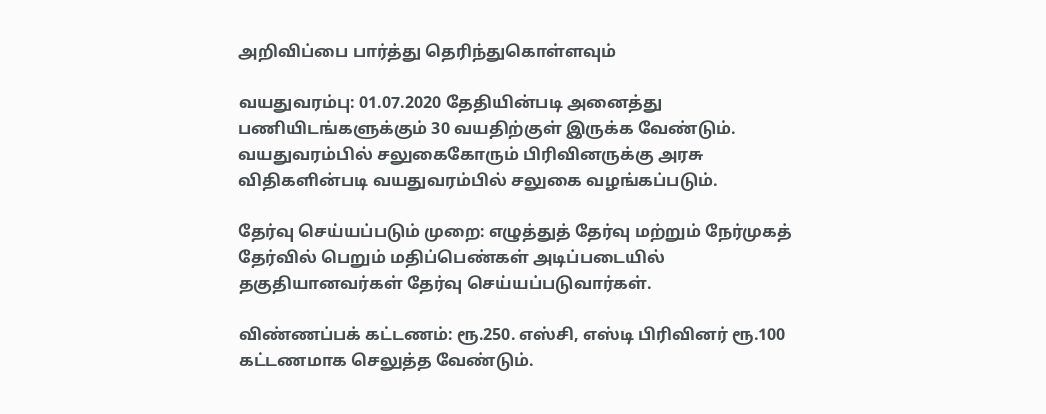அறிவிப்பை பார்த்து தெரிந்துகொள்ளவும்

வயதுவரம்பு: 01.07.2020 தேதியின்படி அனைத்து பணியிடங்களுக்கும் 30 வயதிற்குள் இருக்க வேண்டும். வயதுவரம்பில் சலுகைகோரும் பிரிவினருக்கு அரசு விதிகளின்படி வயதுவரம்பில் சலுகை வழங்கப்படும்.

தேர்வு செய்யப்படும் முறை: எழுத்துத் தேர்வு மற்றும் நேர்முகத் தேர்வில் பெறும் மதிப்பெண்கள் அடிப்படையில் தகுதியானவர்கள் தேர்வு செய்யப்படுவார்கள்.

விண்ணப்பக் கட்டணம்: ரூ.250. எஸ்சி, எஸ்டி பிரிவினர் ரூ.100 கட்டணமாக செலுத்த வேண்டும்.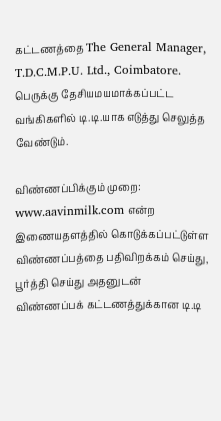கட்டணத்தை The General Manager, T.D.C.M.P.U. Ltd., Coimbatore. பெருக்கு தேசியமயமாக்கப்பட்ட வங்கிகளில் டி.டி.யாக எடுத்து செலுத்த வேண்டும்.

விண்ணப்பிக்கும் முறை: www.aavinmilk.com என்ற இணையதளத்தில் கொடுக்கப்பட்டுள்ள விண்ணப்பத்தை பதிவிறக்கம் செய்து, பூர்த்தி செய்து அதனுடன் விண்ணப்பக் கட்டணத்துக்கான டி.டி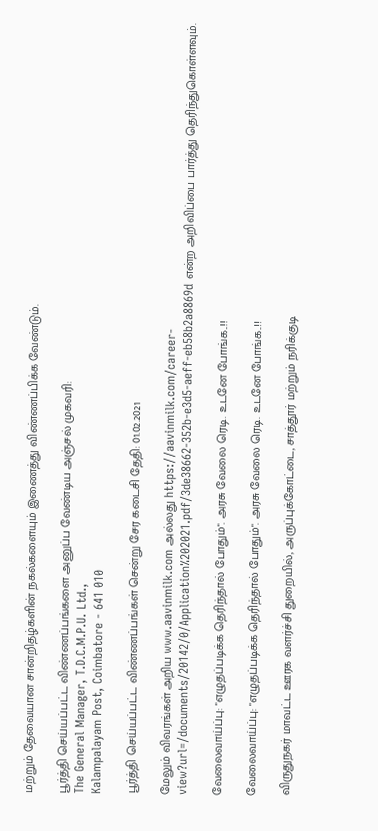மற்றும் தேவையான சான்றிதழ்களின் நகல்களையும் இணைத்து விண்ணப்பிக்க வேண்டும்.

பூர்த்தி செய்யப்பட்ட விண்ணப்பங்களை அனுப்ப வேண்டிய அஞ்சல் முகவரி:
The General Manager, T.D.C.M.P.U. Ltd.,
Kalampalayam Post, Coimbatore - 641 010

பூர்த்தி செய்யப்பட்ட விண்ணப்பங்கள் சென்று சேர கடைசி தேதி: 01.02.2021

மேலும் விவரங்கள் அறிய www.aavinmilk.com அல்லது https://aavinmilk.com/career-view?url=/documents/20142/0/Application%202021.pdf/3de38662-352b-e3d5-aeff-eb58b2a8869d என்ற அறிவிப்பை பார்த்து தெரிந்துகொள்ளவும்.

வேலைவாய்ப்பு: "எழுதப்படிக்க தெரிந்தால் போதும்". அரசு வேலை ரெடி. உடனே போங்க..!!

வேலைவாய்ப்பு: "எழுதப்படிக்க தெரிந்தால் போதும்". அரசு வேலை ரெடி. உடனே போங்க..!!

விருதுநகர் மாவட்ட ஊரக வளர்ச்சி துறையில், அருப்புக்கோட்டை, சாத்தூர் மற்றும் நரிக்குடி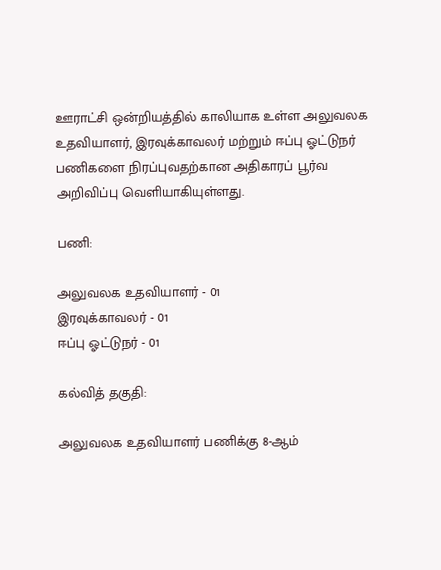ஊராட்சி ஒன்றியத்தில் காலியாக உள்ள அலுவலக உதவியாளர், இரவுக்காவலர் மற்றும் ஈப்பு ஓட்டுநர் பணிகளை நிரப்புவதற்கான அதிகாரப் பூர்வ அறிவிப்பு வெளியாகியுள்ளது.

பணி:

அலுவலக உதவியாளர் - 01
இரவுக்காவலர் - 01
ஈப்பு ஓட்டுநர் - 01

கல்வித் தகுதி:

அலுவலக உதவியாளர் பணிக்கு 8-ஆம்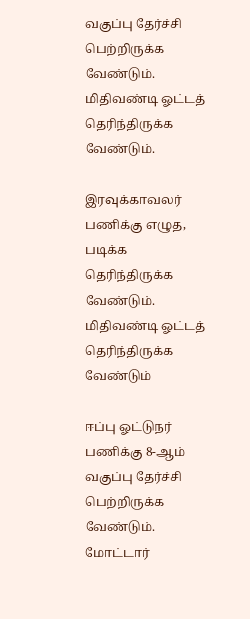வகுப்பு தேர்ச்சி பெற்றிருக்க வேண்டும். மிதிவண்டி ஓட்டத் தெரிந்திருக்க வேண்டும்.

இரவுக்காவலர் பணிக்கு எழுத, படிக்க தெரிந்திருக்க வேண்டும். மிதிவண்டி ஓட்டத் தெரிந்திருக்க வேண்டும்

ஈப்பு ஓட்டுநர் பணிக்கு 8-ஆம் வகுப்பு தேர்ச்சி பெற்றிருக்க வேண்டும். மோட்டார்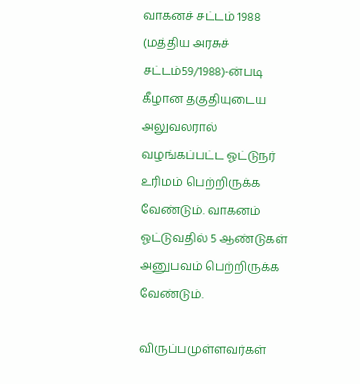வாகனச் சட்டம் 1988 (மத்திய அரசுச் சட்டம்59/1988)-ன்படி கீழான தகுதியுடைய அலுவலரால் வழங்கப்பட்ட ஓட்டுநர் உரிமம் பெற்றிருக்க வேண்டும். வாகனம் ஓட்டுவதில் 5 ஆண்டுகள் அனுபவம் பெற்றிருக்க வேண்டும்.

விருப்பமுள்ளவர்கள்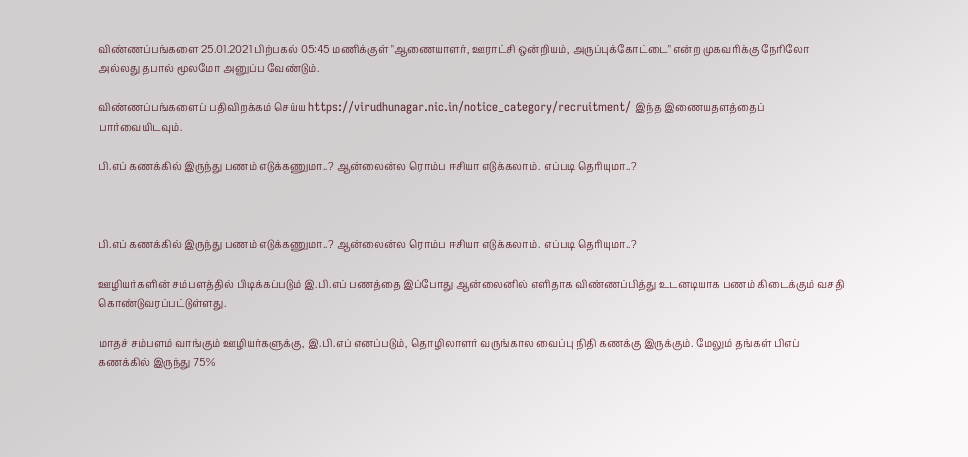விண்ணப்பங்களை 25.01.2021 பிற்பகல் 05:45 மணிக்குள் "ஆணையாளர், ஊராட்சி ஒன்றியம், அருப்புக்கோட்டை" என்ற முகவரிக்கு நேரிலோ அல்லது தபால் மூலமோ அனுப்ப வேண்டும்.

விண்ணப்பங்களைப் பதிவிறக்கம் செய்ய https://virudhunagar.nic.in/notice_category/recruitment/ இந்த இணையதளத்தைப் பார்வையிடவும்.

பி.எப் கணக்கில் இருந்து பணம் எடுக்கணுமா..? ஆன்லைன்ல ரொம்ப ஈசியா எடுக்கலாம். எப்படி தெரியுமா..?



பி.எப் கணக்கில் இருந்து பணம் எடுக்கணுமா..? ஆன்லைன்ல ரொம்ப ஈசியா எடுக்கலாம். எப்படி தெரியுமா..?

ஊழியர்களின் சம்பளத்தில் பிடிக்கப்படும் இ.பி.எப் பணத்தை இப்போது ஆன்லைனில் எளிதாக விண்ணப்பித்து உடனடியாக பணம் கிடைக்கும் வசதி கொண்டுவரப்பட்டுள்ளது.

மாதச் சம்பளம் வாங்கும் ஊழியர்களுக்கு, இ.பி.எப் எனப்படும், தொழிலாளர் வருங்கால வைப்பு நிதி கணக்கு இருக்கும். மேலும் தங்கள் பிஎப் கணக்கில் இருந்து 75%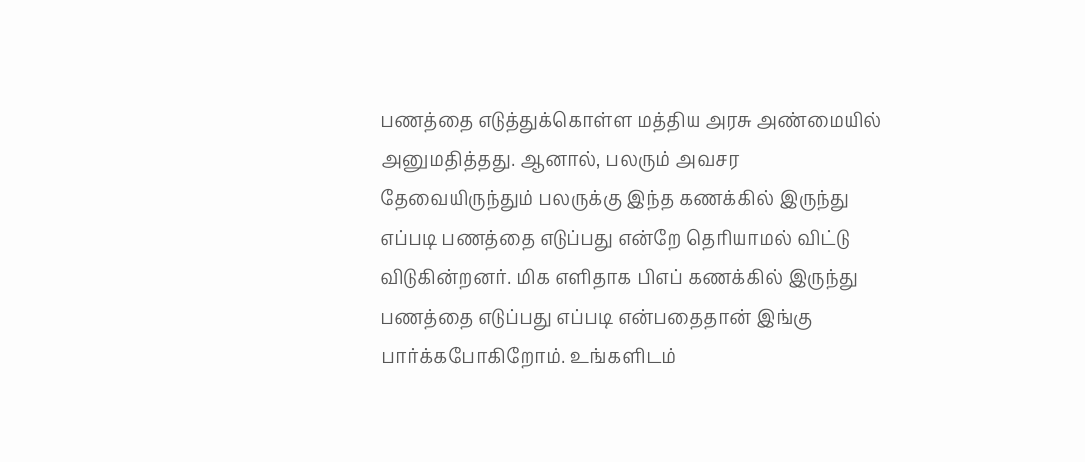பணத்தை எடுத்துக்கொள்ள மத்திய அரசு அண்மையில் அனுமதித்தது. ஆனால், பலரும் அவசர தேவையிருந்தும் பலருக்கு இந்த கணக்கில் இருந்து எப்படி பணத்தை எடுப்பது என்றே தெரியாமல் விட்டு விடுகின்றனர். மிக எளிதாக பிஎப் கணக்கில் இருந்து பணத்தை எடுப்பது எப்படி என்பதைதான் இங்கு பார்க்கபோகிறோம். உங்களிடம்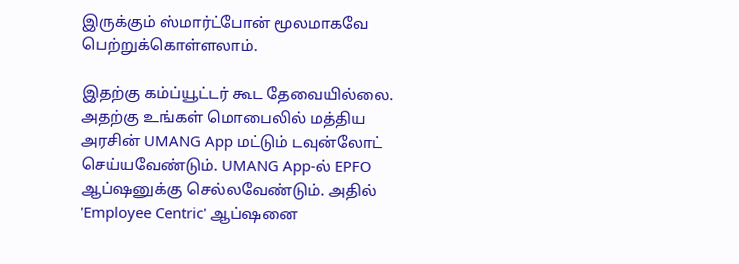இருக்கும் ஸ்மார்ட்போன் மூலமாகவே பெற்றுக்கொள்ளலாம்.

இதற்கு கம்ப்யூட்டர் கூட தேவையில்லை. அதற்கு உங்கள் மொபைலில் மத்திய அரசின் UMANG App மட்டும் டவுன்லோட் செய்யவேண்டும். UMANG App-ல் EPFO ஆப்ஷனுக்கு செல்லவேண்டும். அதில் 'Employee Centric' ஆப்ஷனை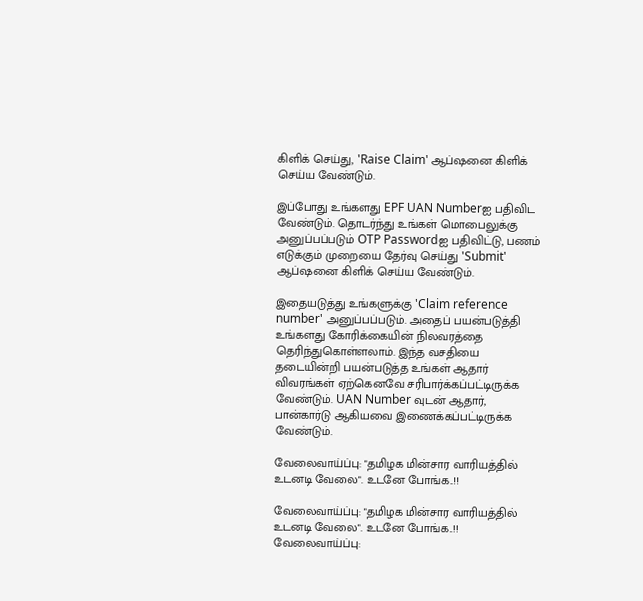கிளிக் செய்து, 'Raise Claim' ஆப்ஷனை கிளிக் செய்ய வேண்டும்.

இப்போது உங்களது EPF UAN Numberஐ பதிவிட வேண்டும். தொடர்ந்து உங்கள் மொபைலுக்கு அனுப்பப்படும் OTP Passwordஐ பதிவிட்டு, பணம் எடுக்கும் முறையை தேர்வு செய்து 'Submit' ஆப்ஷனை கிளிக் செய்ய வேண்டும்.

இதையடுத்து உங்களுக்கு 'Claim reference number' அனுப்பப்படும். அதைப் பயன்படுத்தி உங்களது கோரிக்கையின் நிலவரத்தை தெரிந்துகொள்ளலாம். இந்த வசதியை தடையின்றி பயன்படுத்த உங்கள் ஆதார் விவரங்கள் ஏற்கெனவே சரிபார்க்கப்பட்டிருக்க வேண்டும். UAN Number வுடன் ஆதார், பான்கார்டு ஆகியவை இணைக்கப்பட்டிருக்க வேண்டும்.

வேலைவாய்ப்பு: "தமிழக மின்சார வாரியத்தில் உடனடி வேலை". உடனே போங்க..!!

வேலைவாய்ப்பு: "தமிழக மின்சார வாரியத்தில் உடனடி வேலை". உடனே போங்க..!! வேலைவாய்ப்பு: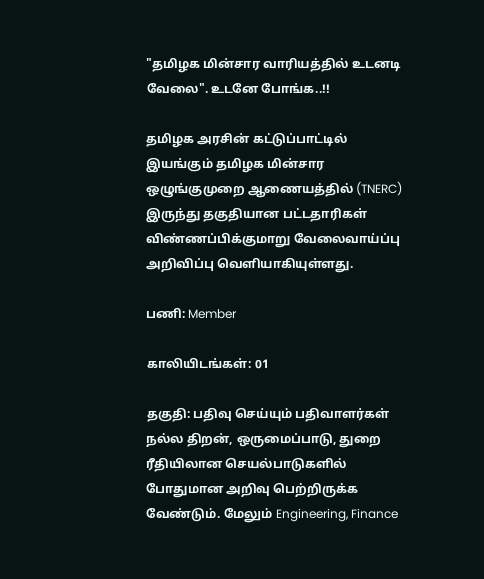"தமிழக மின்சார வாரியத்தில் உடனடி வேலை". உடனே போங்க..!!

தமிழக அரசின் கட்டுப்பாட்டில் இயங்கும் தமிழக மின்சார ஒழுங்குமுறை ஆணையத்தில் (TNERC) இருந்து தகுதியான பட்டதாரிகள் விண்ணப்பிக்குமாறு வேலைவாய்ப்பு அறிவிப்பு வெளியாகியுள்ளது.

பணி: Member

காலியிடங்கள்: 01

தகுதி: பதிவு செய்யும் பதிவாளர்கள் நல்ல திறன், ஒருமைப்பாடு, துறை ரீதியிலான செயல்பாடுகளில் போதுமான அறிவு பெற்றிருக்க வேண்டும். மேலும் Engineering, Finance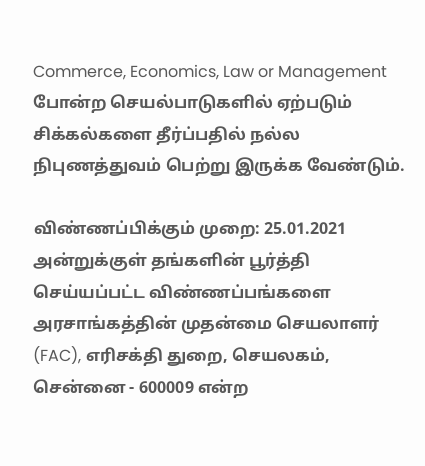Commerce, Economics, Law or Management போன்ற செயல்பாடுகளில் ஏற்படும் சிக்கல்களை தீர்ப்பதில் நல்ல நிபுணத்துவம் பெற்று இருக்க வேண்டும்.

விண்ணப்பிக்கும் முறை: 25.01.2021 அன்றுக்குள் தங்களின் பூர்த்தி செய்யப்பட்ட விண்ணப்பங்களை அரசாங்கத்தின் முதன்மை செயலாளர் (FAC), எரிசக்தி துறை, செயலகம், சென்னை - 600009 என்ற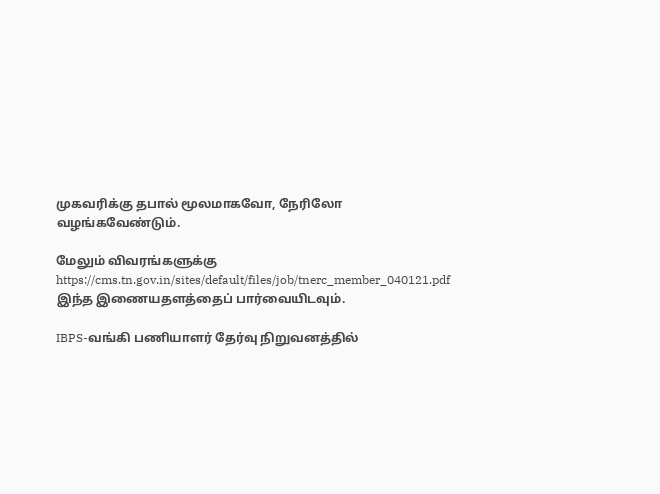முகவரிக்கு தபால் மூலமாகவோ, நேரிலோ வழங்கவேண்டும்.

மேலும் விவரங்களுக்கு https://cms.tn.gov.in/sites/default/files/job/tnerc_member_040121.pdf இந்த இணையதளத்தைப் பார்வையிடவும்.

IBPS-வங்கி பணியாளர் தேர்வு நிறுவனத்தில்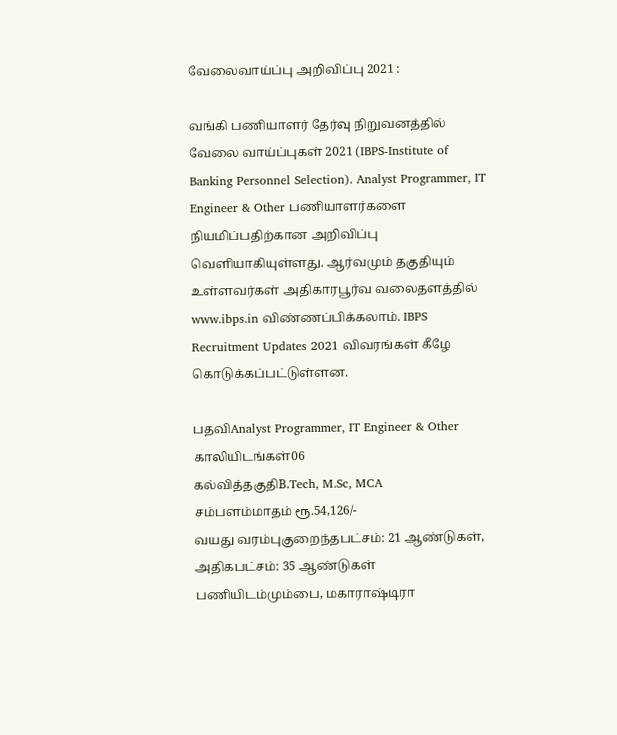வேலைவாய்ப்பு அறிவிப்பு 2021 :

வங்கி பணியாளர் தேர்வு நிறுவனத்தில் வேலை வாய்ப்புகள் 2021 (IBPS-Institute of Banking Personnel Selection). Analyst Programmer, IT Engineer & Other பணியாளர்களை நியமிப்பதிற்கான அறிவிப்பு வெளியாகியுள்ளது. ஆர்வமும் தகுதியும் உள்ளவர்கள் அதிகாரபூர்வ வலைதளத்தில் www.ibps.in விண்ணப்பிக்கலாம். IBPS Recruitment Updates 2021 விவரங்கள் கீழே கொடுக்கப்பட்டுள்ளன.

பதவிAnalyst Programmer, IT Engineer & Other
காலியிடங்கள்06
கல்வித்தகுதிB.Tech, M.Sc, MCA
சம்பளம்மாதம் ரூ.54,126/-
வயது வரம்புகுறைந்தபட்சம்: 21 ஆண்டுகள், அதிகபட்சம்: 35 ஆண்டுகள்
பணியிடம்மும்பை, மகாராஷ்டிரா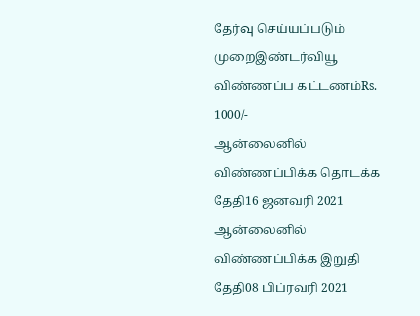தேர்வு செய்யப்படும் முறைஇண்டர்வியூ
விண்ணப்ப கட்டணம்Rs. 1000/-
ஆன்லைனில் விண்ணப்பிக்க தொடக்க தேதி16 ஜனவரி 2021
ஆன்லைனில் விண்ணப்பிக்க இறுதி தேதி08 பிப்ரவரி 2021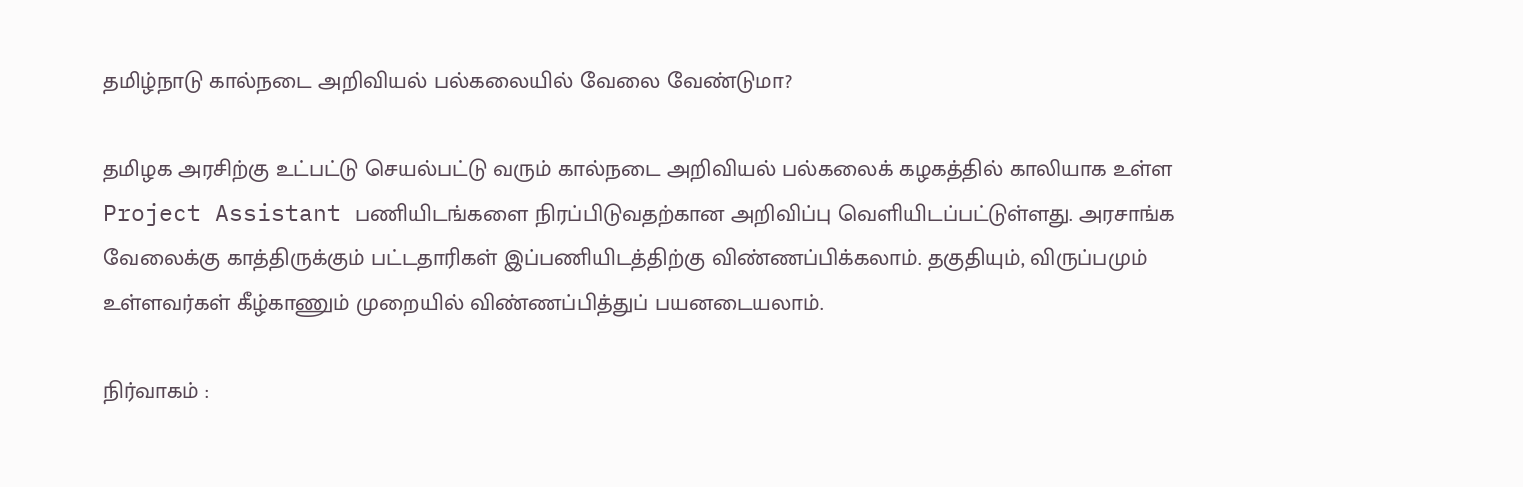தமிழ்நாடு கால்நடை அறிவியல் பல்கலையில் வேலை வேண்டுமா?

தமிழக அரசிற்கு உட்பட்டு செயல்பட்டு வரும் கால்நடை அறிவியல் பல்கலைக் கழகத்தில் காலியாக உள்ள Project Assistant பணியிடங்களை நிரப்பிடுவதற்கான அறிவிப்பு வெளியிடப்பட்டுள்ளது. அரசாங்க வேலைக்கு காத்திருக்கும் பட்டதாரிகள் இப்பணியிடத்திற்கு விண்ணப்பிக்கலாம். தகுதியும், விருப்பமும் உள்ளவர்கள் கீழ்காணும் முறையில் விண்ணப்பித்துப் பயனடையலாம்.

நிர்வாகம் :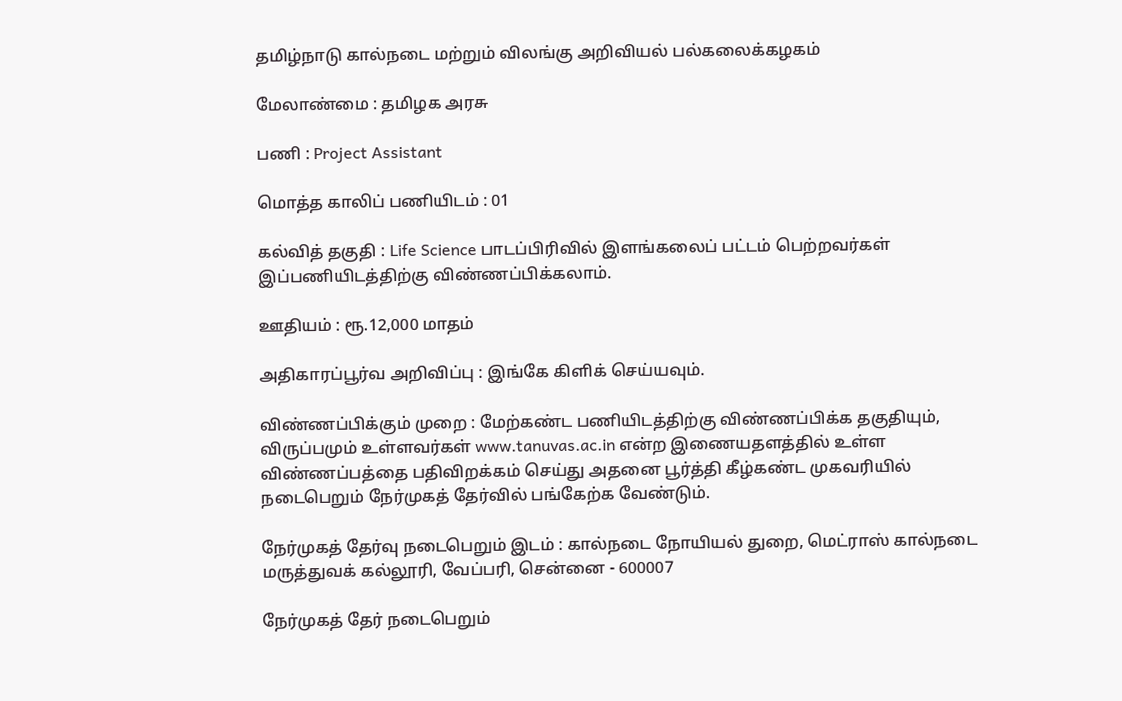தமிழ்நாடு கால்நடை மற்றும் விலங்கு அறிவியல் பல்கலைக்கழகம்

மேலாண்மை : தமிழக அரசு

பணி : Project Assistant

மொத்த காலிப் பணியிடம் : 01

கல்வித் தகுதி : Life Science பாடப்பிரிவில் இளங்கலைப் பட்டம் பெற்றவர்கள் இப்பணியிடத்திற்கு விண்ணப்பிக்கலாம்.

ஊதியம் : ரூ.12,000 மாதம்

அதிகாரப்பூர்வ அறிவிப்பு : இங்கே கிளிக் செய்யவும்.

விண்ணப்பிக்கும் முறை : மேற்கண்ட பணியிடத்திற்கு விண்ணப்பிக்க தகுதியும், விருப்பமும் உள்ளவர்கள் www.tanuvas.ac.in என்ற இணையதளத்தில் உள்ள விண்ணப்பத்தை பதிவிறக்கம் செய்து அதனை பூர்த்தி கீழ்கண்ட முகவரியில் நடைபெறும் நேர்முகத் தேர்வில் பங்கேற்க வேண்டும்.

நேர்முகத் தேர்வு நடைபெறும் இடம் : கால்நடை நோயியல் துறை, மெட்ராஸ் கால்நடை மருத்துவக் கல்லூரி, வேப்பரி, சென்னை - 600007

நேர்முகத் தேர் நடைபெறும்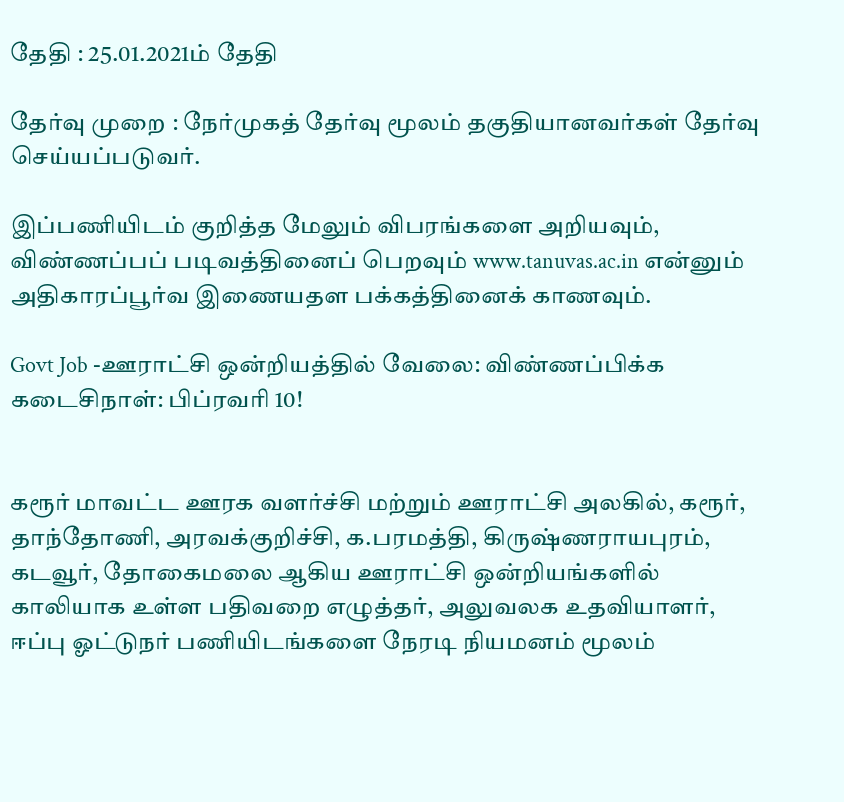தேதி : 25.01.2021ம் தேதி

தேர்வு முறை : நேர்முகத் தேர்வு மூலம் தகுதியானவர்கள் தேர்வு செய்யப்படுவர்.

இப்பணியிடம் குறித்த மேலும் விபரங்களை அறியவும், விண்ணப்பப் படிவத்தினைப் பெறவும் www.tanuvas.ac.in என்னும் அதிகாரப்பூர்வ இணையதள பக்கத்தினைக் காணவும்.

Govt Job -ஊராட்சி ஒன்றியத்தில் வேலை: விண்ணப்பிக்க கடைசிநாள்: பிப்ரவரி 10!


கரூர் மாவட்ட ஊரக வளர்ச்சி மற்றும் ஊராட்சி அலகில், கரூர், தாந்தோணி, அரவக்குறிச்சி, க.பரமத்தி, கிருஷ்ணராயபுரம், கடவூர், தோகைமலை ஆகிய ஊராட்சி ஒன்றியங்களில் காலியாக உள்ள பதிவறை எழுத்தர், அலுவலக உதவியாளர், ஈப்பு ஓட்டுநர் பணியிடங்களை நேரடி நியமனம் மூலம்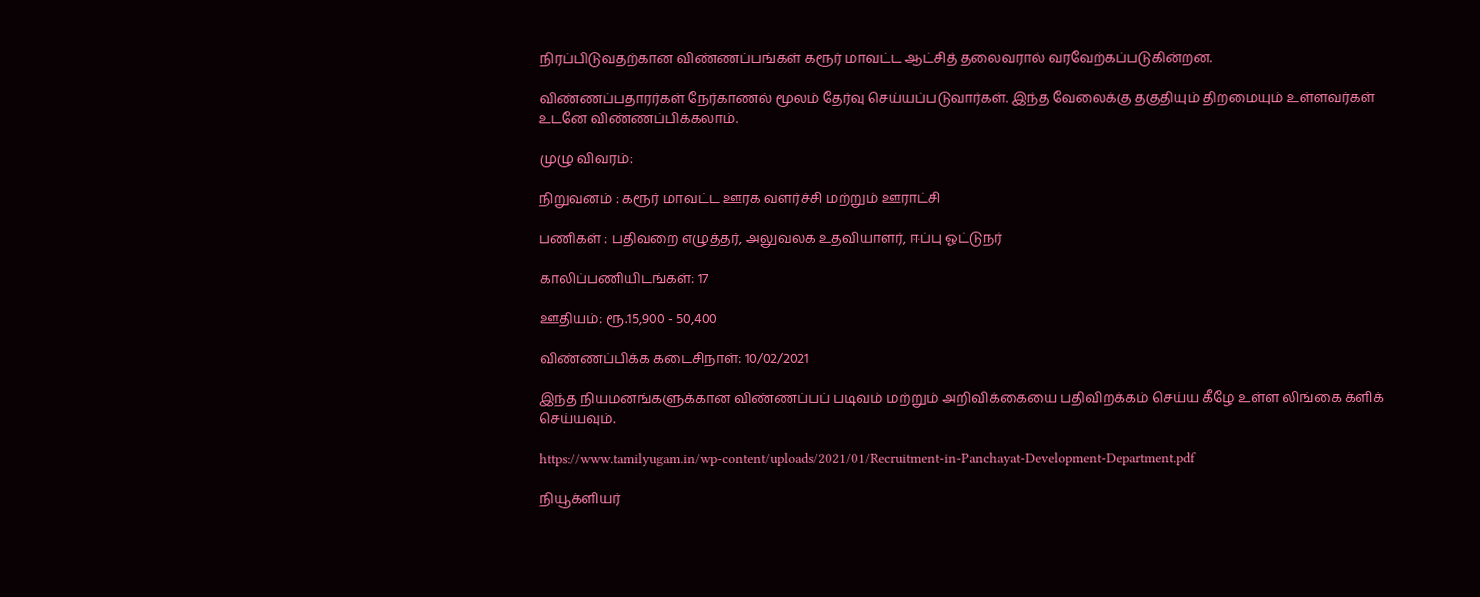நிரப்பிடுவதற்கான விண்ணப்பங்கள் கரூர் மாவட்ட ஆட்சித் தலைவரால் வரவேற்கப்படுகின்றன.

விண்ணப்பதாரர்கள் நேர்காணல் மூலம் தேர்வு செய்யப்படுவார்கள். இந்த வேலைக்கு தகுதியும் திறமையும் உள்ளவர்கள் உடனே விண்ணப்பிக்கலாம்.

முழு விவரம்:

நிறுவனம் : கரூர் மாவட்ட ஊரக வளர்ச்சி மற்றும் ஊராட்சி

பணிகள் : பதிவறை எழுத்தர், அலுவலக உதவியாளர், ஈப்பு ஓட்டுநர்

காலிப்பணியிடங்கள்: 17

ஊதியம்: ரூ.15,900 - 50,400

விண்ணப்பிக்க கடைசிநாள்: 10/02/2021

இந்த நியமனங்களுக்கான விண்ணப்பப் படிவம் மற்றும் அறிவிக்கையை பதிவிறக்கம் செய்ய கீழே உள்ள லிங்கை க்ளிக் செய்யவும்.

https://www.tamilyugam.in/wp-content/uploads/2021/01/Recruitment-in-Panchayat-Development-Department.pdf

நியூக்ளியர்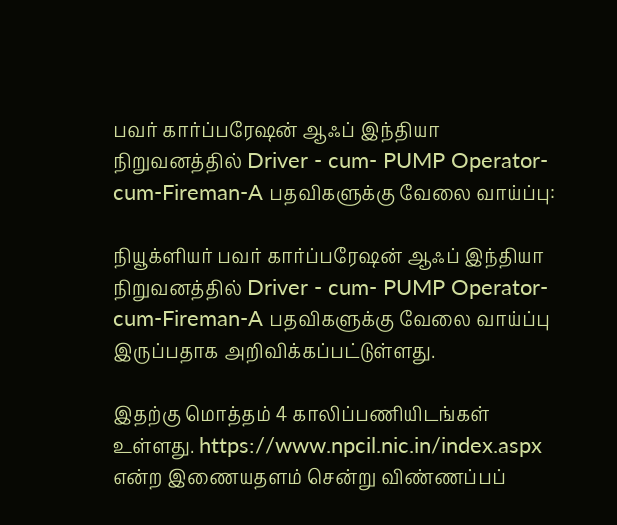பவர் கார்ப்பரேஷன் ஆஃப் இந்தியா நிறுவனத்தில் Driver - cum- PUMP Operator-cum-Fireman-A பதவிகளுக்கு வேலை வாய்ப்பு:

நியூக்ளியர் பவர் கார்ப்பரேஷன் ஆஃப் இந்தியா நிறுவனத்தில் Driver - cum- PUMP Operator-cum-Fireman-A பதவிகளுக்கு வேலை வாய்ப்பு இருப்பதாக அறிவிக்கப்பட்டுள்ளது.

இதற்கு மொத்தம் 4 காலிப்பணியிடங்கள் உள்ளது. https://www.npcil.nic.in/index.aspx என்ற இணையதளம் சென்று விண்ணப்பப்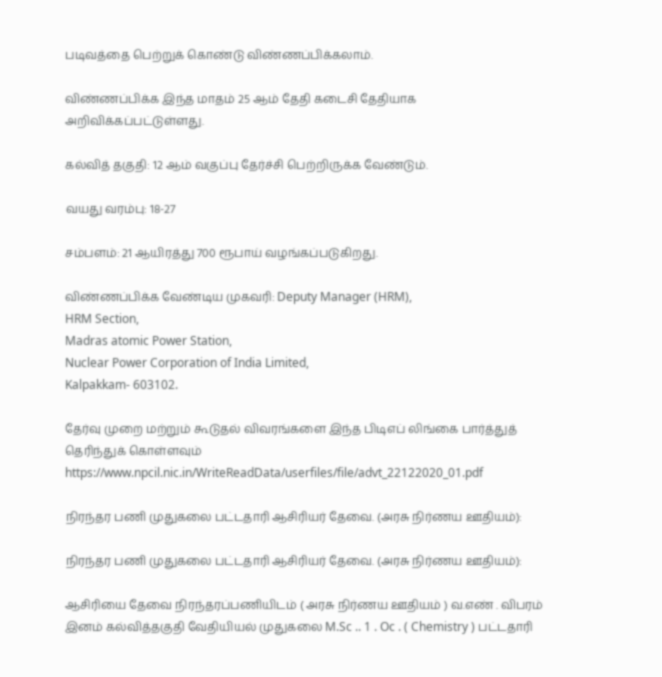படிவத்தை பெற்றுக் கொண்டு விண்ணப்பிக்கலாம்.

விண்ணப்பிக்க இந்த மாதம் 25 ஆம் தேதி கடைசி தேதியாக அறிவிக்கப்பட்டுள்ளது.

கல்வித் தகுதி: 12 ஆம் வகுப்பு தேர்ச்சி பெற்றிருக்க வேண்டும்.

வயது வரம்பு: 18-27

சம்பளம்: 21 ஆயிரத்து 700 ரூபாய் வழங்கப்படுகிறது.

விண்ணப்பிக்க வேண்டிய முகவரி: Deputy Manager (HRM),
HRM Section,
Madras atomic Power Station,
Nuclear Power Corporation of India Limited,
Kalpakkam- 603102.

தேர்வு முறை மற்றும் கூடுதல் விவரங்களை இந்த பிடிஎப் லிங்கை பார்த்துத் தெரிந்துக் கொள்ளவும் https://www.npcil.nic.in/WriteReadData/userfiles/file/advt_22122020_01.pdf

நிரந்தர பணி முதுகலை பட்டதாரி ஆசிரியர் தேவை. (அரசு நிர்ணய ஊதியம்):

நிரந்தர பணி முதுகலை பட்டதாரி ஆசிரியர் தேவை. (அரசு நிர்ணய ஊதியம்):

ஆசிரியை தேவை நிரந்தரப்பணியிடம் ( அரசு நிர்ணய ஊதியம் ) வ.எண் . விபரம் இனம் கல்வித்தகுதி வேதியியல் முதுகலை M.Sc .. 1 . Oc . ( Chemistry ) பட்டதாரி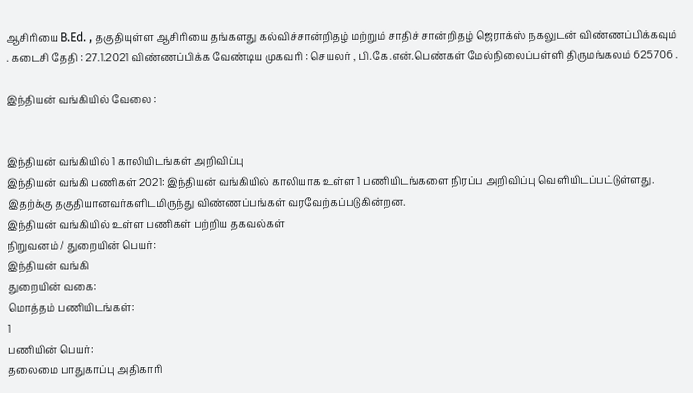ஆசிரியை B.Ed. , தகுதியுள்ள ஆசிரியை தங்களது கல்விச்சான்றிதழ் மற்றும் சாதிச் சான்றிதழ் ஜெராக்ஸ் நகலுடன் விண்ணப்பிக்கவும் . கடைசி தேதி : 27.1.2021 விண்ணப்பிக்க வேண்டிய முகவரி : செயலர் , பி.கே.என்.பெண்கள் மேல்நிலைப்பள்ளி திருமங்கலம் 625706 .

இந்தியன் வங்கியில் வேலை :


இந்தியன் வங்கியில் 1 காலியிடங்கள் அறிவிப்பு
இந்தியன் வங்கி பணிகள் 2021: இந்தியன் வங்கியில் காலியாக உள்ள 1 பணியிடங்களை நிரப்ப அறிவிப்பு வெளியிடப்பட்டுள்ளது. இதற்க்கு தகுதியானவர்களிடமிருந்து விண்ணப்பங்கள் வரவேற்கப்படுகின்றன.
இந்தியன் வங்கியில் உள்ள பணிகள் பற்றிய தகவல்கள்
நிறுவனம் / துறையின் பெயர்:
இந்தியன் வங்கி
துறையின் வகை:
மொத்தம் பணியிடங்கள்:
1
பணியின் பெயர்:
தலைமை பாதுகாப்பு அதிகாரி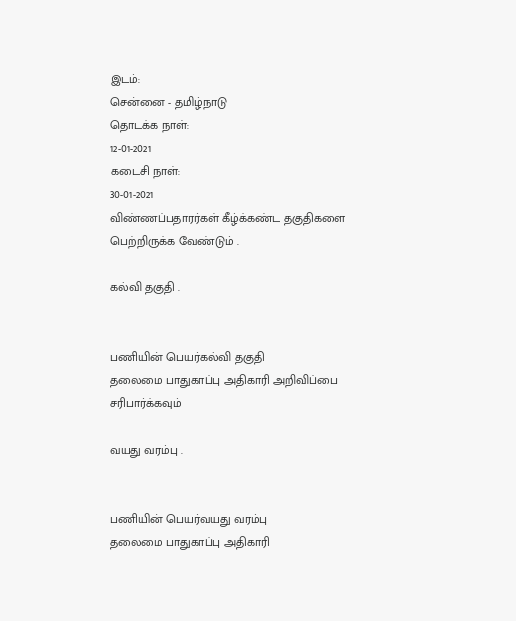இடம்:
சென்னை - தமிழ்நாடு
தொடக்க நாள்:
12-01-2021
கடைசி நாள்:
30-01-2021
விண்ணப்பதாரர்கள் கீழ்க்கண்ட தகுதிகளை பெற்றிருக்க வேண்டும் .

கல்வி தகுதி .


பணியின் பெயர்கல்வி தகுதி
தலைமை பாதுகாப்பு அதிகாரி அறிவிப்பை சரிபார்க்கவும்

வயது வரம்பு .


பணியின் பெயர்வயது வரம்பு
தலைமை பாதுகாப்பு அதிகாரி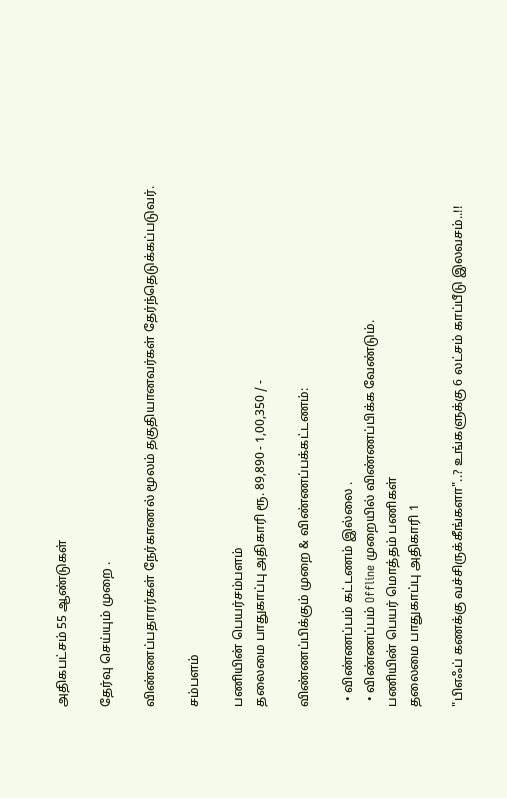அதிகபட்சம் 55 ஆண்டுகள்

தேர்வு செய்யும் முறை .

விண்ணப்பதாரர்கள் நேர்காணல் மூலம் தகுதியானவர்கள் தேர்ந்தெடுக்கப்படுவர்.

சம்பளம்

பணியின் பெயர்சம்பளம்
தலைமை பாதுகாப்பு அதிகாரி ரூ. 89,890 - 1,00,350 / -

விண்ணப்பிக்கும் முறை & விண்ணப்பக்கட்டணம்:

  • விண்ணப்பம் கட்டணம் இல்லை .
  • விண்ணப்பம் Offline முறையில் விண்ணப்பிக்க வேண்டும்.
பணியின் பெயர் மொத்தம் பணிகள்
தலைமை பாதுகாப்பு அதிகாரி 1

"பிஎஃப் கணக்கு வச்சிருக்கீங்களா"..? உங்களுக்கு 6 லட்சம் காப்பீடு இலவசம்..!!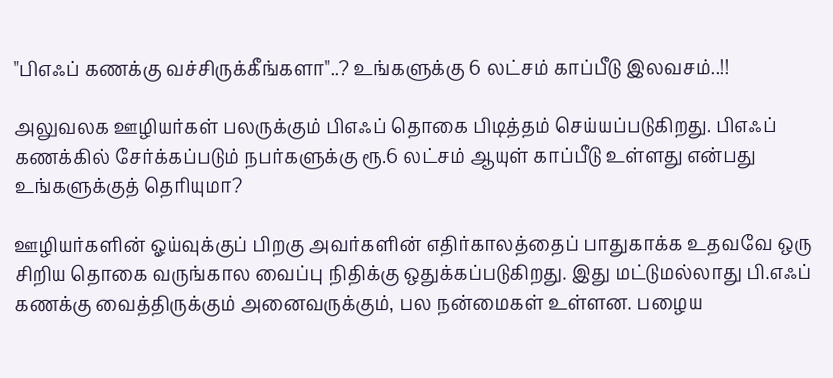"பிஎஃப் கணக்கு வச்சிருக்கீங்களா"..? உங்களுக்கு 6 லட்சம் காப்பீடு இலவசம்..!!

அலுவலக ஊழியர்கள் பலருக்கும் பிஎஃப் தொகை பிடித்தம் செய்யப்படுகிறது. பிஎஃப் கணக்கில் சேர்க்கப்படும் நபர்களுக்கு ரூ.6 லட்சம் ஆயுள் காப்பீடு உள்ளது என்பது உங்களுக்குத் தெரியுமா?

ஊழியர்களின் ஓய்வுக்குப் பிறகு அவர்களின் எதிர்காலத்தைப் பாதுகாக்க உதவவே ஒரு சிறிய தொகை வருங்கால வைப்பு நிதிக்கு ஒதுக்கப்படுகிறது. இது மட்டுமல்லாது பி.எஃப் கணக்கு வைத்திருக்கும் அனைவருக்கும், பல நன்மைகள் உள்ளன. பழைய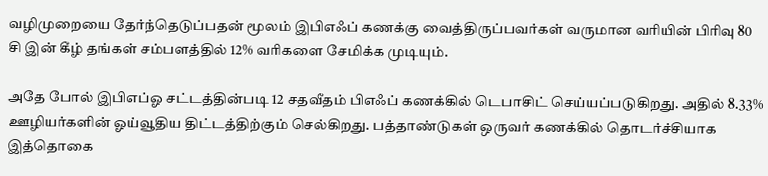வழிமுறையை தேர்ந்தெடுப்பதன் மூலம் இபிஎஃப் கணக்கு வைத்திருப்பவர்கள் வருமான வரியின் பிரிவு 80 சி இன் கீழ் தங்கள் சம்பளத்தில் 12% வரிகளை சேமிக்க முடியும்.

அதே போல் இபிஎப்ஓ சட்டத்தின்படி 12 சதவீதம் பிஎஃப் கணக்கில் டெபாசிட் செய்யப்படுகிறது. அதில் 8.33% ஊழியர்களின் ஓய்வூதிய திட்டத்திற்கும் செல்கிறது. பத்தாண்டுகள் ஒருவர் கணக்கில் தொடர்ச்சியாக இத்தொகை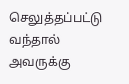செலுத்தப்பட்டு வந்தால் அவருக்கு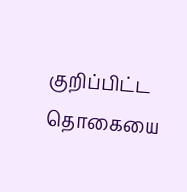குறிப்பிட்ட தொகையை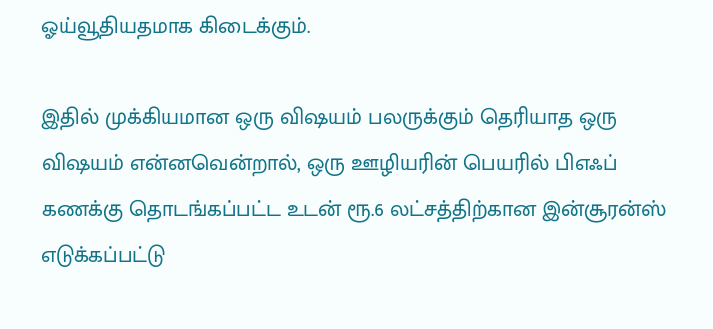ஓய்வூதியதமாக கிடைக்கும்.

இதில் முக்கியமான ஒரு விஷயம் பலருக்கும் தெரியாத ஒரு விஷயம் என்னவென்றால், ஒரு ஊழியரின் பெயரில் பிஎஃப் கணக்கு தொடங்கப்பட்ட உடன் ரூ.6 லட்சத்திற்கான இன்சூரன்ஸ் எடுக்கப்பட்டு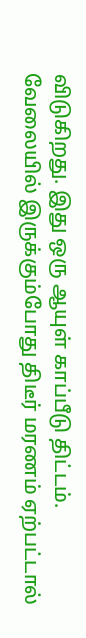விடுகிறது. இது ஒரு ஆயுள் காப்பீடு திட்டம். வேலையில் இருக்கும்போது திடீர் மரணம் ஏற்பட்டால்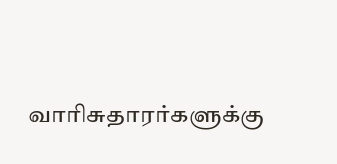வாரிசுதாரர்களுக்கு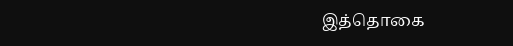இத்தொகை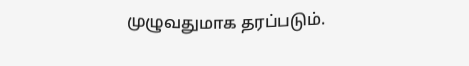முழுவதுமாக தரப்படும்.